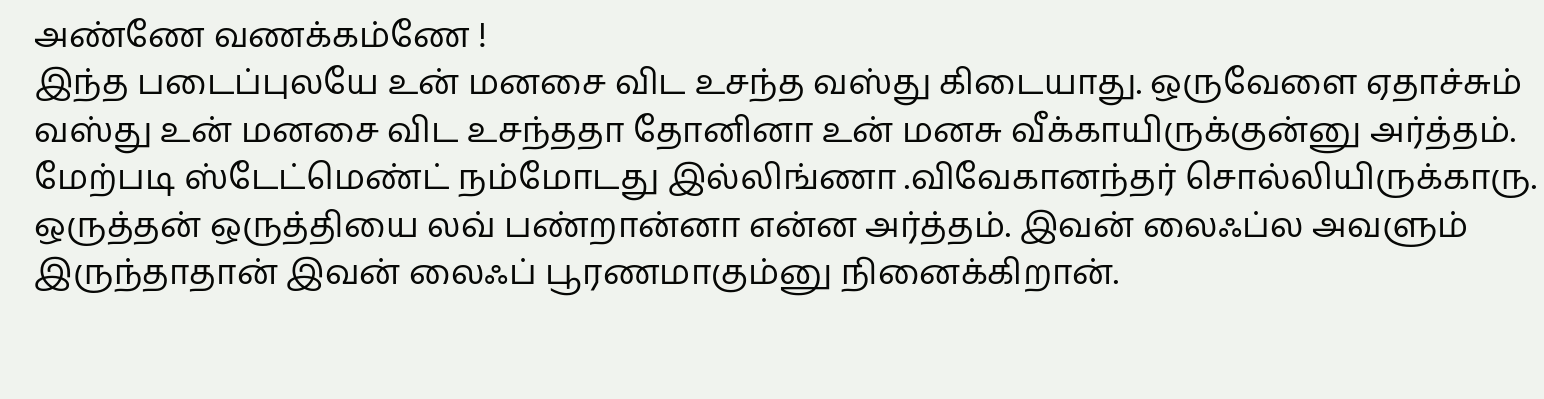அண்ணே வணக்கம்ணே !
இந்த படைப்புலயே உன் மனசை விட உசந்த வஸ்து கிடையாது. ஒருவேளை ஏதாச்சும் வஸ்து உன் மனசை விட உசந்ததா தோனினா உன் மனசு வீக்காயிருக்குன்னு அர்த்தம்.
மேற்படி ஸ்டேட்மெண்ட் நம்மோடது இல்லிங்ணா .விவேகானந்தர் சொல்லியிருக்காரு. ஒருத்தன் ஒருத்தியை லவ் பண்றான்னா என்ன அர்த்தம். இவன் லைஃப்ல அவளும் இருந்தாதான் இவன் லைஃப் பூரணமாகும்னு நினைக்கிறான்.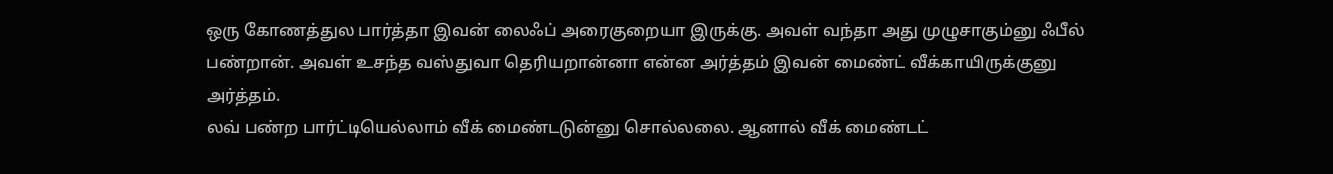ஒரு கோணத்துல பார்த்தா இவன் லைஃப் அரைகுறையா இருக்கு. அவள் வந்தா அது முழுசாகும்னு ஃபீல் பண்றான். அவள் உசந்த வஸ்துவா தெரியறான்னா என்ன அர்த்தம் இவன் மைண்ட் வீக்காயிருக்குனு அர்த்தம்.
லவ் பண்ற பார்ட்டியெல்லாம் வீக் மைண்டடுன்னு சொல்லலை. ஆனால் வீக் மைண்டட்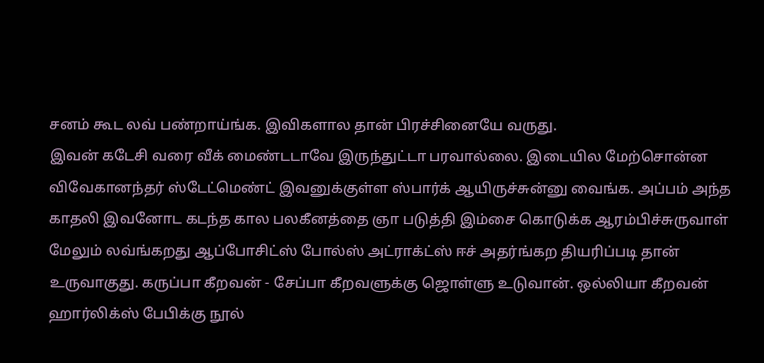சனம் கூட லவ் பண்றாய்ங்க. இவிகளால தான் பிரச்சினையே வருது.
இவன் கடேசி வரை வீக் மைண்டடாவே இருந்துட்டா பரவால்லை. இடையில மேற்சொன்ன விவேகானந்தர் ஸ்டேட்மெண்ட் இவனுக்குள்ள ஸ்பார்க் ஆயிருச்சுன்னு வைங்க. அப்பம் அந்த காதலி இவனோட கடந்த கால பலகீனத்தை ஞா படுத்தி இம்சை கொடுக்க ஆரம்பிச்சுருவாள்
மேலும் லவ்ங்கறது ஆப்போசிட்ஸ் போல்ஸ் அட்ராக்ட்ஸ் ஈச் அதர்ங்கற தியரிப்படி தான் உருவாகுது. கருப்பா கீறவன் - சேப்பா கீறவளுக்கு ஜொள்ளு உடுவான். ஒல்லியா கீறவன் ஹார்லிக்ஸ் பேபிக்கு நூல்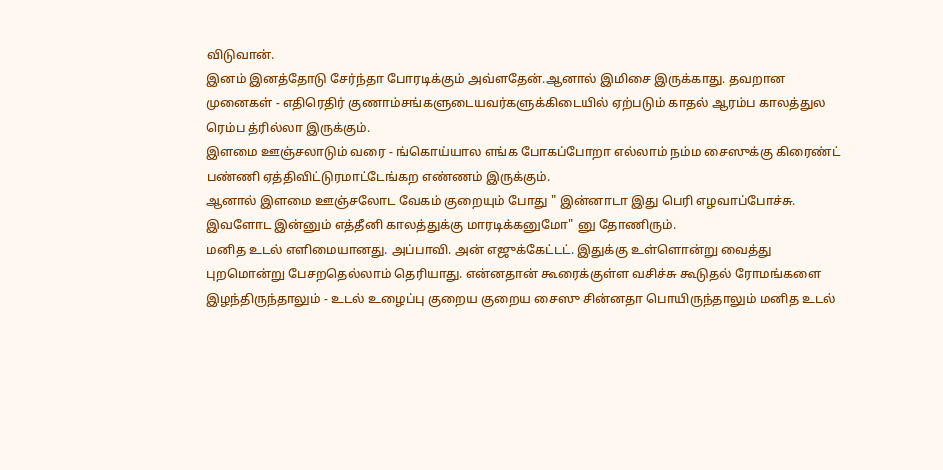விடுவான்.
இனம் இனத்தோடு சேர்ந்தா போரடிக்கும் அவ்ளதேன்.ஆனால் இமிசை இருக்காது. தவறான முனைகள் - எதிரெதிர் குணாம்சங்களுடையவர்களுக்கிடையில் ஏற்படும் காதல் ஆரம்ப காலத்துல ரெம்ப த்ரில்லா இருக்கும்.
இளமை ஊஞ்சலாடும் வரை - ங்கொய்யால எங்க போகப்போறா எல்லாம் நம்ம சைஸுக்கு கிரைண்ட் பண்ணி ஏத்திவிட்டுரமாட்டேங்கற எண்ணம் இருக்கும்.
ஆனால் இளமை ஊஞ்சலோட வேகம் குறையும் போது " இன்னாடா இது பெரி எழவாப்போச்சு. இவளோட இன்னும் எத்தீனி காலத்துக்கு மாரடிக்கனுமோ" னு தோணிரும்.
மனித உடல் எளிமையானது. அப்பாவி. அன் எஜுக்கேட்டட். இதுக்கு உள்ளொன்று வைத்து புறமொன்று பேசறதெல்லாம் தெரியாது. என்னதான் கூரைக்குள்ள வசிச்சு கூடுதல் ரோமங்களை இழந்திருந்தாலும் - உடல் உழைப்பு குறைய குறைய சைஸு சின்னதா பொயிருந்தாலும் மனித உடல்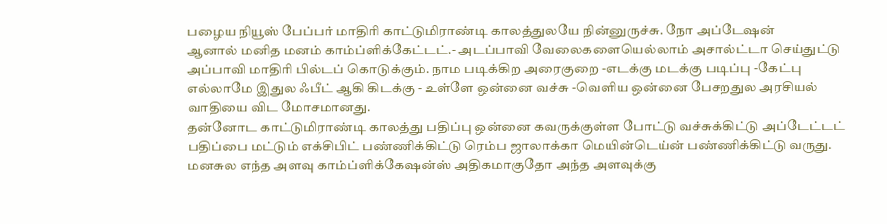பழைய நியூஸ் பேப்பர் மாதிரி காட்டுமிராண்டி காலத்துலயே நின்னுருச்சு. நோ அப்டேஷன்
ஆனால் மனித மனம் காம்ப்ளிக்கேட்டட்.- அடப்பாவி வேலைகளையெல்லாம் அசால்ட்டா செய்துட்டு அப்பாவி மாதிரி பில்டப் கொடுக்கும். நாம படிக்கிற அரைகுறை -எடக்கு மடக்கு படிப்பு -கேட்பு எல்லாமே இதுல ஃபீட் ஆகி கிடக்கு - உள்ளே ஒன்னை வச்சு -வெளிய ஒன்னை பேசறதுல அரசியல் வாதியை விட மோசமானது.
தன்னோட காட்டுமிராண்டி காலத்து பதிப்பு ஒன்னை கவருக்குள்ள போட்டு வச்சுக்கிட்டு அப்டேட்டட் பதிப்பை மட்டும் எக்சிபிட் பண்ணிக்கிட்டு ரெம்ப ஜாலாக்கா மெயின்டெய்ன் பண்ணிக்கிட்டு வருது.
மனசுல எந்த அளவு காம்ப்ளிக்கேஷன்ஸ் அதிகமாகுதோ அந்த அளவுக்கு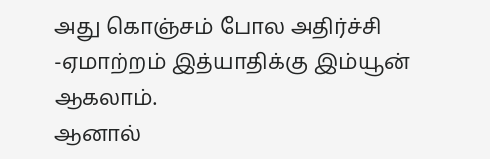அது கொஞ்சம் போல அதிர்ச்சி -ஏமாற்றம் இத்யாதிக்கு இம்யூன் ஆகலாம்.
ஆனால்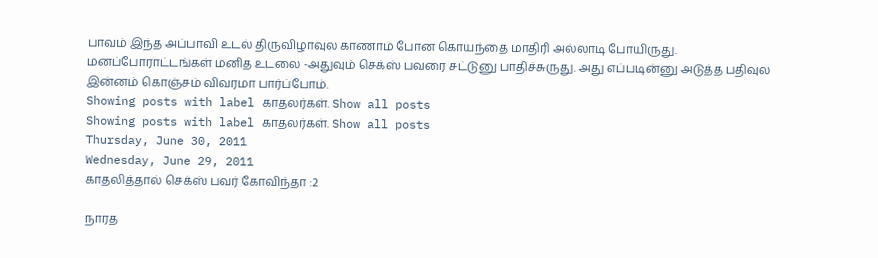பாவம் இந்த அப்பாவி உடல் திருவிழாவுல காணாம போன கொயந்தை மாதிரி அல்லாடி போயிருது.
மனப்போராட்டங்கள் மனித உடலை -அதுவும் செக்ஸ் பவரை சட்டுனு பாதிச்சுருது. அது எப்படின்னு அடுத்த பதிவுல இன்னம் கொஞ்சம் விவரமா பார்ப்போம்.
Showing posts with label காதலர்கள். Show all posts
Showing posts with label காதலர்கள். Show all posts
Thursday, June 30, 2011
Wednesday, June 29, 2011
காதலித்தால் செக்ஸ் பவர் கோவிந்தா :2

நாரத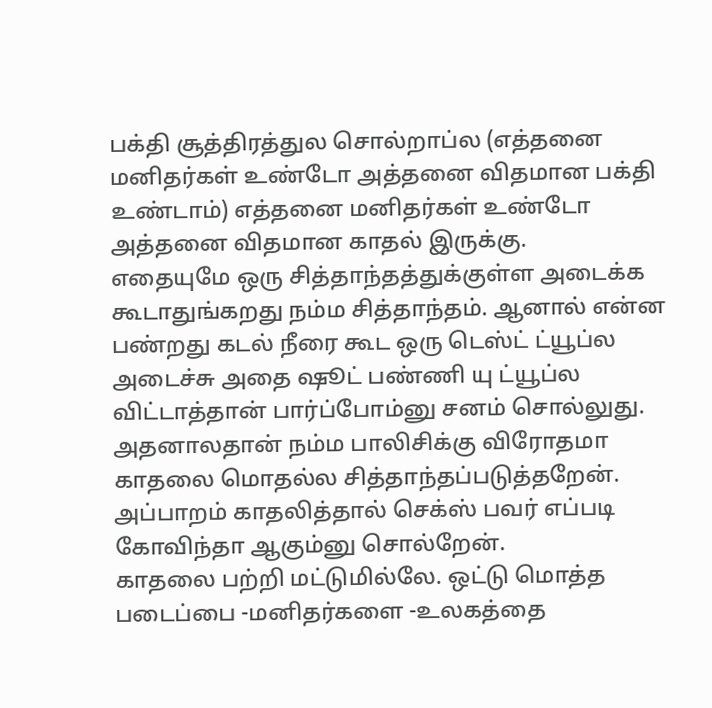பக்தி சூத்திரத்துல சொல்றாப்ல (எத்தனை மனிதர்கள் உண்டோ அத்தனை விதமான பக்தி உண்டாம்) எத்தனை மனிதர்கள் உண்டோ அத்தனை விதமான காதல் இருக்கு.
எதையுமே ஒரு சித்தாந்தத்துக்குள்ள அடைக்க கூடாதுங்கறது நம்ம சித்தாந்தம். ஆனால் என்ன பண்றது கடல் நீரை கூட ஒரு டெஸ்ட் ட்யூப்ல அடைச்சு அதை ஷூட் பண்ணி யு ட்யூப்ல விட்டாத்தான் பார்ப்போம்னு சனம் சொல்லுது.
அதனாலதான் நம்ம பாலிசிக்கு விரோதமா காதலை மொதல்ல சித்தாந்தப்படுத்தறேன். அப்பாறம் காதலித்தால் செக்ஸ் பவர் எப்படி கோவிந்தா ஆகும்னு சொல்றேன்.
காதலை பற்றி மட்டுமில்லே. ஒட்டு மொத்த படைப்பை -மனிதர்களை -உலகத்தை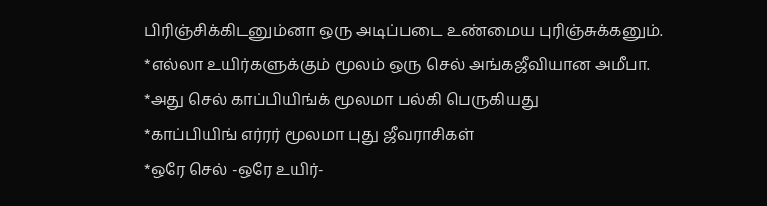பிரிஞ்சிக்கிடனும்னா ஒரு அடிப்படை உண்மைய புரிஞ்சுக்கனும்.
*எல்லா உயிர்களுக்கும் மூலம் ஒரு செல் அங்கஜீவியான அமீபா.
*அது செல் காப்பியிங்க் மூலமா பல்கி பெருகியது
*காப்பியிங் எர்ரர் மூலமா புது ஜீவராசிகள்
*ஒரே செல் -ஒரே உயிர்-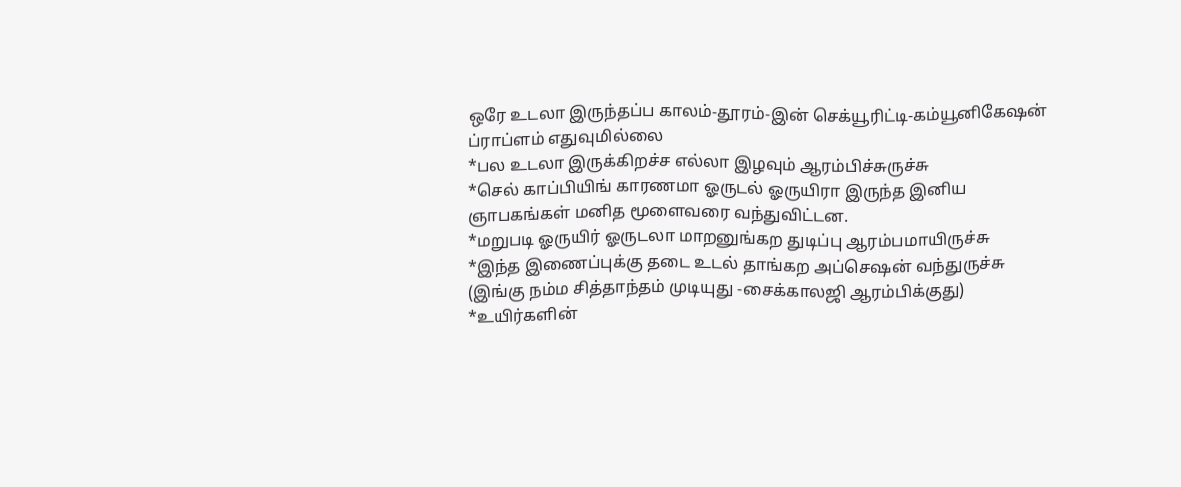ஒரே உடலா இருந்தப்ப காலம்-தூரம்-இன் செக்யூரிட்டி-கம்யூனிகேஷன் ப்ராப்ளம் எதுவுமில்லை
*பல உடலா இருக்கிறச்ச எல்லா இழவும் ஆரம்பிச்சுருச்சு
*செல் காப்பியிங் காரணமா ஓருடல் ஓருயிரா இருந்த இனிய ஞாபகங்கள் மனித மூளைவரை வந்துவிட்டன.
*மறுபடி ஓருயிர் ஓருடலா மாறனுங்கற துடிப்பு ஆரம்பமாயிருச்சு
*இந்த இணைப்புக்கு தடை உடல் தாங்கற அப்செஷன் வந்துருச்சு
(இங்கு நம்ம சித்தாந்தம் முடியுது -சைக்காலஜி ஆரம்பிக்குது)
*உயிர்களின்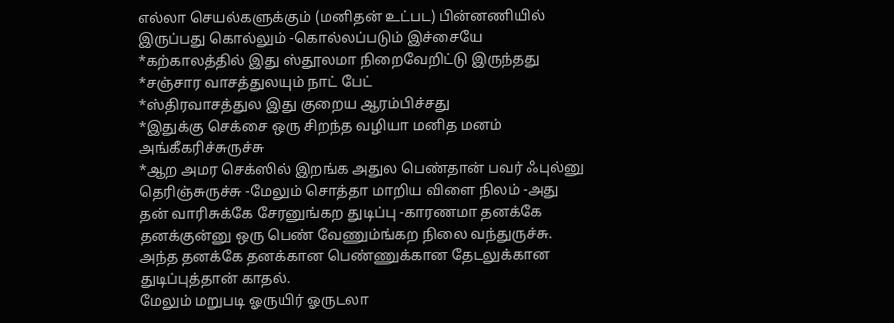எல்லா செயல்களுக்கும் (மனிதன் உட்பட) பின்னணியில் இருப்பது கொல்லும் -கொல்லப்படும் இச்சையே
*கற்காலத்தில் இது ஸ்தூலமா நிறைவேறிட்டு இருந்தது
*சஞ்சார வாசத்துலயும் நாட் பேட்
*ஸ்திரவாசத்துல இது குறைய ஆரம்பிச்சது
*இதுக்கு செக்சை ஒரு சிறந்த வழியா மனித மனம் அங்கீகரிச்சுருச்சு
*ஆற அமர செக்ஸில் இறங்க அதுல பெண்தான் பவர் ஃபுல்னு தெரிஞ்சுருச்சு -மேலும் சொத்தா மாறிய விளை நிலம் -அது தன் வாரிசுக்கே சேரனுங்கற துடிப்பு -காரணமா தனக்கே தனக்குன்னு ஒரு பெண் வேணும்ங்கற நிலை வந்துருச்சு.
அந்த தனக்கே தனக்கான பெண்ணுக்கான தேடலுக்கான துடிப்புத்தான் காதல்.
மேலும் மறுபடி ஓருயிர் ஓருடலா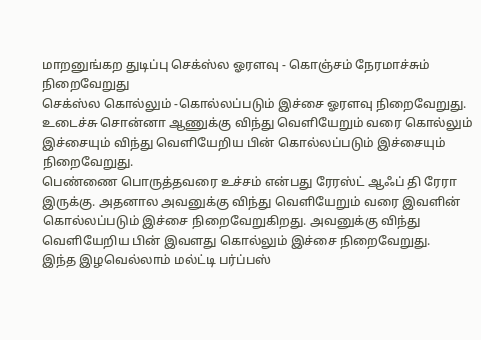மாறனுங்கற துடிப்பு செக்ஸ்ல ஓரளவு - கொஞ்சம் நேரமாச்சும் நிறைவேறுது
செக்ஸ்ல கொல்லும் -கொல்லப்படும் இச்சை ஓரளவு நிறைவேறுது.
உடைச்சு சொன்னா ஆணுக்கு விந்து வெளியேறும் வரை கொல்லும் இச்சையும் விந்து வெளியேறிய பின் கொல்லப்படும் இச்சையும் நிறைவேறுது.
பெண்ணை பொருத்தவரை உச்சம் என்பது ரேரஸ்ட் ஆஃப் தி ரேரா இருக்கு. அதனால அவனுக்கு விந்து வெளியேறும் வரை இவளின் கொல்லப்படும் இச்சை நிறைவேறுகிறது. அவனுக்கு விந்து வெளியேறிய பின் இவளது கொல்லும் இச்சை நிறைவேறுது.
இந்த இழவெல்லாம் மல்ட்டி பர்ப்பஸ்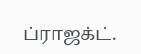ப்ராஜக்ட்.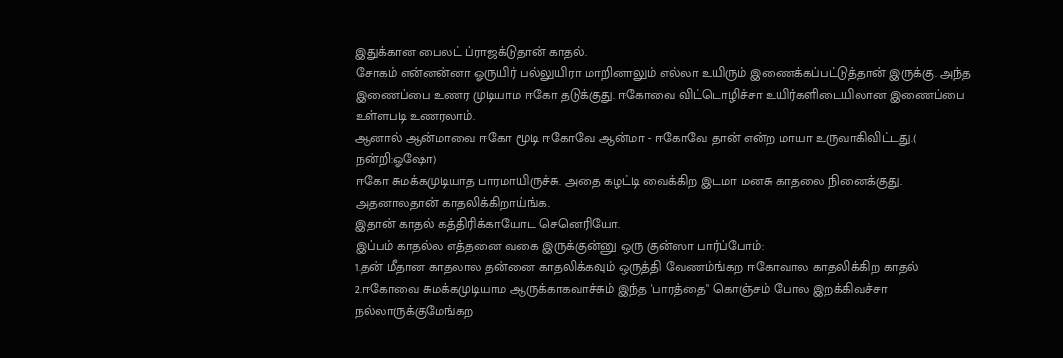இதுக்கான பைலட் ப்ராஜக்டுதான் காதல்.
சோகம் என்னன்னா ஓருயிர் பல்லுயிரா மாறினாலும் எல்லா உயிரும் இணைக்கப்பட்டுத்தான் இருக்கு. அந்த இணைப்பை உணர முடியாம ஈகோ தடுக்குது. ஈகோவை விட்டொழிச்சா உயிர்களிடையிலான இணைப்பை உள்ளபடி உணரலாம்.
ஆனால் ஆன்மாவை ஈகோ மூடி ஈகோவே ஆன்மா - ஈகோவே தான் என்ற மாயா உருவாகிவிட்டது.( நன்றி:ஓஷோ)
ஈகோ சுமக்கமுடியாத பாரமாயிருச்சு. அதை கழட்டி வைக்கிற இடமா மனசு காதலை நினைக்குது. அதனாலதான் காதலிக்கிறாய்ங்க.
இதான் காதல் கத்திரிக்காயோட செனெரியோ.
இப்பம் காதல்ல எத்தனை வகை இருக்குன்னு ஒரு குன்ஸா பார்ப்போம்:
1.தன் மீதான காதலால தன்னை காதலிக்கவும் ஒருத்தி வேணம்ங்கற ஈகோவால காதலிக்கிற காதல்
2.ஈகோவை சுமக்கமுடியாம ஆருக்காகவாச்சும் இந்த 'பாரத்தை" கொஞ்சம் போல இறக்கிவச்சா நல்லாருக்குமேங்கற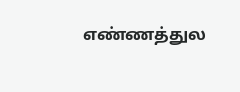எண்ணத்துல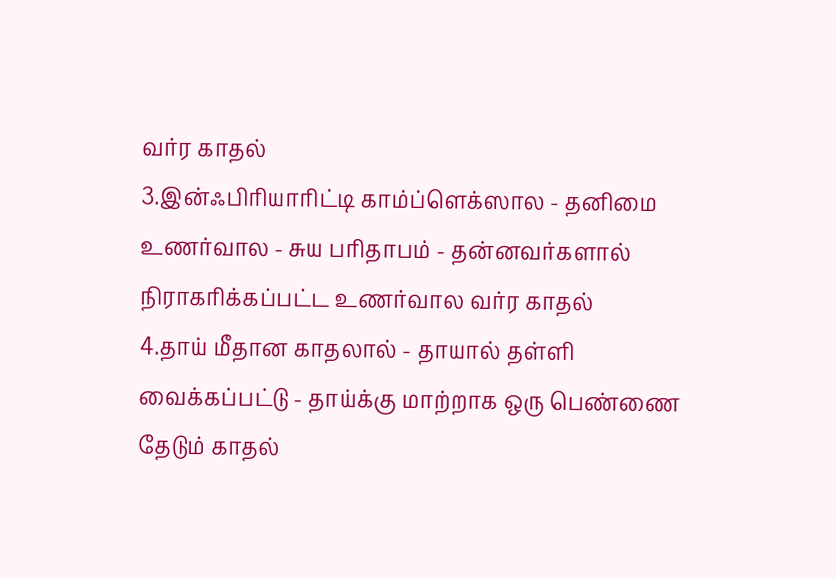வர்ர காதல்
3.இன்ஃபிரியாரிட்டி காம்ப்ளெக்ஸால - தனிமை உணர்வால - சுய பரிதாபம் - தன்னவர்களால் நிராகரிக்கப்பட்ட உணர்வால வர்ர காதல்
4.தாய் மீதான காதலால் - தாயால் தள்ளி வைக்கப்பட்டு - தாய்க்கு மாற்றாக ஒரு பெண்ணை தேடும் காதல்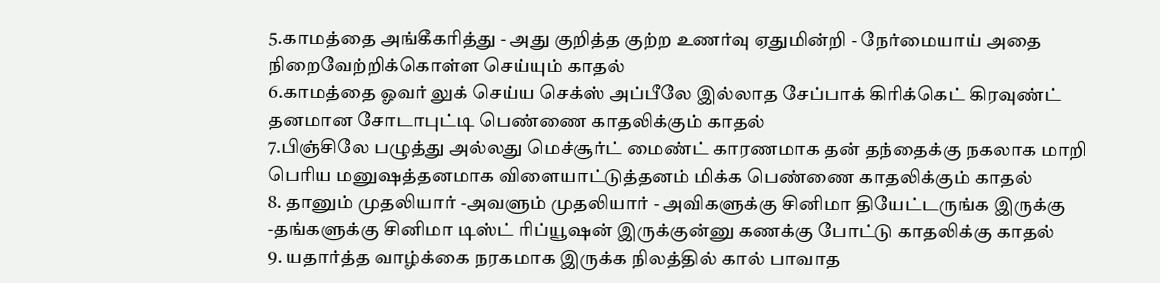5.காமத்தை அங்கீகரித்து - அது குறித்த குற்ற உணர்வு ஏதுமின்றி - நேர்மையாய் அதை நிறைவேற்றிக்கொள்ள செய்யும் காதல்
6.காமத்தை ஓவர் லுக் செய்ய செக்ஸ் அப்பீலே இல்லாத சேப்பாக் கிரிக்கெட் கிரவுண்ட் தனமான சோடாபுட்டி பெண்ணை காதலிக்கும் காதல்
7.பிஞ்சிலே பழுத்து அல்லது மெச்சூர்ட் மைண்ட் காரணமாக தன் தந்தைக்கு நகலாக மாறி பெரிய மனுஷத்தனமாக விளையாட்டுத்தனம் மிக்க பெண்ணை காதலிக்கும் காதல்
8. தானும் முதலியார் -அவளும் முதலியார் - அவிகளுக்கு சினிமா தியேட்டருங்க இருக்கு -தங்களுக்கு சினிமா டிஸ்ட் ரிப்யூஷன் இருக்குன்னு கணக்கு போட்டு காதலிக்கு காதல்
9. யதார்த்த வாழ்க்கை நரகமாக இருக்க நிலத்தில் கால் பாவாத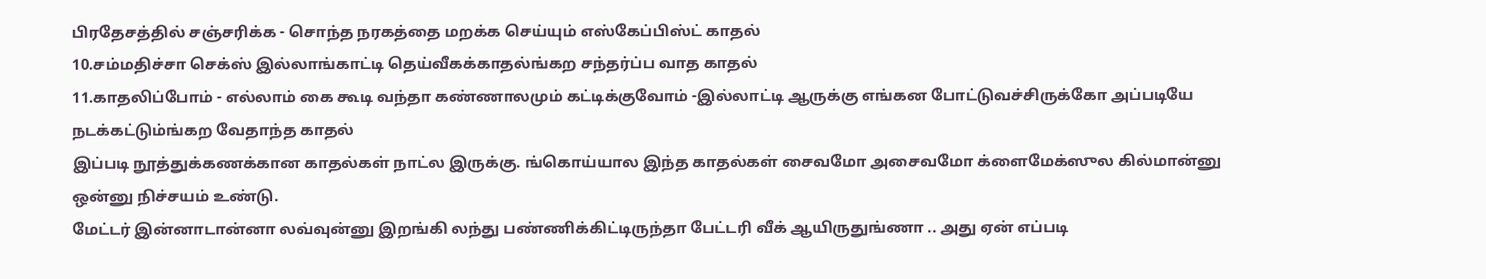பிரதேசத்தில் சஞ்சரிக்க - சொந்த நரகத்தை மறக்க செய்யும் எஸ்கேப்பிஸ்ட் காதல்
10.சம்மதிச்சா செக்ஸ் இல்லாங்காட்டி தெய்வீகக்காதல்ங்கற சந்தர்ப்ப வாத காதல்
11.காதலிப்போம் - எல்லாம் கை கூடி வந்தா கண்ணாலமும் கட்டிக்குவோம் -இல்லாட்டி ஆருக்கு எங்கன போட்டுவச்சிருக்கோ அப்படியே நடக்கட்டும்ங்கற வேதாந்த காதல்
இப்படி நூத்துக்கணக்கான காதல்கள் நாட்ல இருக்கு. ங்கொய்யால இந்த காதல்கள் சைவமோ அசைவமோ க்ளைமேக்ஸுல கில்மான்னு ஒன்னு நிச்சயம் உண்டு.
மேட்டர் இன்னாடான்னா லவ்வுன்னு இறங்கி லந்து பண்ணிக்கிட்டிருந்தா பேட்டரி வீக் ஆயிருதுங்ணா .. அது ஏன் எப்படி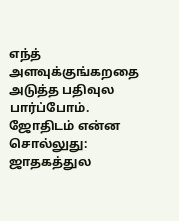எந்த் அளவுக்குங்கறதை அடுத்த பதிவுல பார்ப்போம்.
ஜோதிடம் என்ன சொல்லுது:
ஜாதகத்துல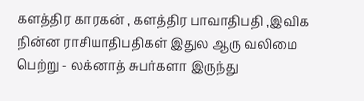களத்திர காரகன் , களத்திர பாவாதிபதி ,இவிக நின்ன ராசியாதிபதிகள் இதுல ஆரு வலிமை பெற்று - லக்னாத் சுபர்களா இருந்து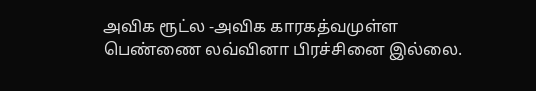அவிக ரூட்ல -அவிக காரகத்வமுள்ள பெண்ணை லவ்வினா பிரச்சினை இல்லை.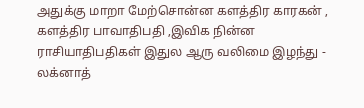அதுக்கு மாறா மேற்சொன்ன களத்திர காரகன் , களத்திர பாவாதிபதி ,இவிக நின்ன ராசியாதிபதிகள் இதுல ஆரு வலிமை இழந்து - லக்னாத்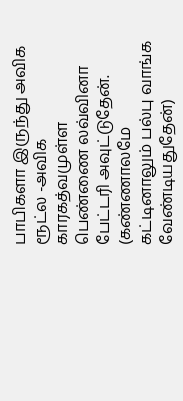பாபிகளா இருந்து அவிக ரூட்ல -அவிக காரகத்வமுள்ள பெண்ணை லவ்வினா
பேட்டரி அவுட்டுதேன். (கண்ணாலமே கட்டினாலும் பல்பு வாங்க வேண்டியதுதேன்)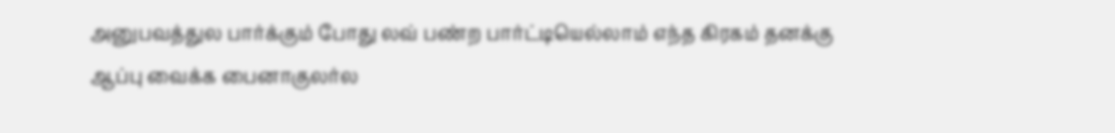அனுபவத்துல பார்க்கும் போது லவ் பண்ற பார்ட்டியெல்லாம் எந்த கிரகம் தனக்கு ஆப்பு வைக்க பைனாகுலர்ல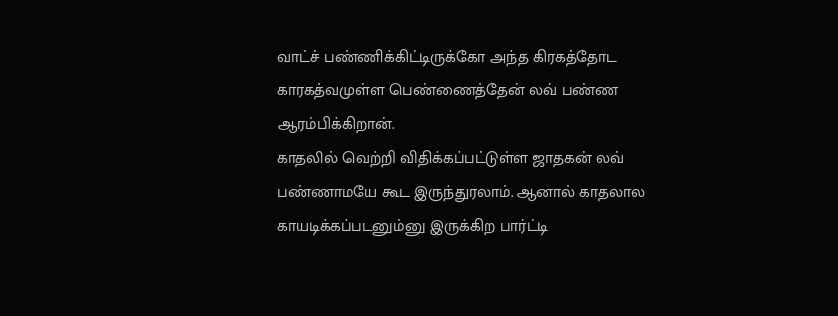வாட்ச் பண்ணிக்கிட்டிருக்கோ அந்த கிரகத்தோட காரகத்வமுள்ள பெண்ணைத்தேன் லவ் பண்ண ஆரம்பிக்கிறான்.
காதலில் வெற்றி விதிக்கப்பட்டுள்ள ஜாதகன் லவ் பண்ணாமயே கூட இருந்துரலாம். ஆனால் காதலால காயடிக்கப்படனும்னு இருக்கிற பார்ட்டி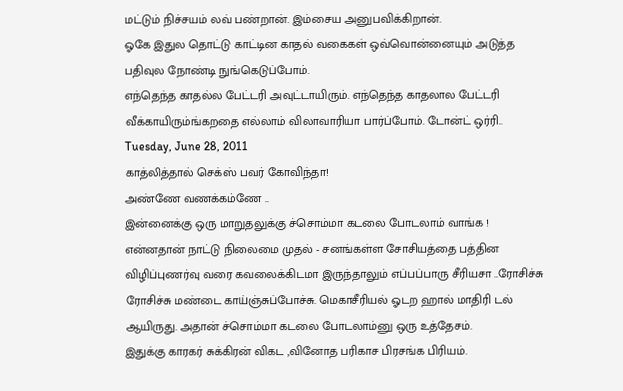மட்டும் நிச்சயம் லவ் பண்றான். இம்சைய அனுபவிக்கிறான்.
ஓகே இதுல தொட்டு காட்டின காதல் வகைகள் ஒவ்வொன்னையும் அடுத்த பதிவுல நோண்டி நுங்கெடுப்போம்.
எந்தெந்த காதல்ல பேட்டரி அவுட்டாயிரும். எந்தெந்த காதலால பேட்டரி வீக்காயிரும்ங்கறதை எல்லாம் விலாவாரியா பார்ப்போம். டோன்ட் ஒர்ரி..
Tuesday, June 28, 2011
காத்லித்தால் செக்ஸ் பவர் கோவிந்தா!
அண்ணே வணக்கம்ணே ..
இன்னைக்கு ஒரு மாறுதலுக்கு ச்சொம்மா கடலை போடலாம் வாங்க !
என்னதான் நாட்டு நிலைமை முதல் - சனங்கள்ள சோசியத்தை பத்தின விழிப்புணர்வு வரை கவலைக்கிடமா இருந்தாலும் எப்பப்பாரு சீரியசா ..ரோசிச்சு ரோசிச்சு மண்டை காய்ஞ்சுப்போச்சு. மெகாசீரியல் ஓடற ஹால் மாதிரி டல் ஆயிருது. அதான் ச்சொம்மா கடலை போடலாம்னு ஒரு உத்தேசம்.
இதுக்கு காரகர் சுக்கிரன் விகட ,வினோத பரிகாச பிரசங்க பிரியம்.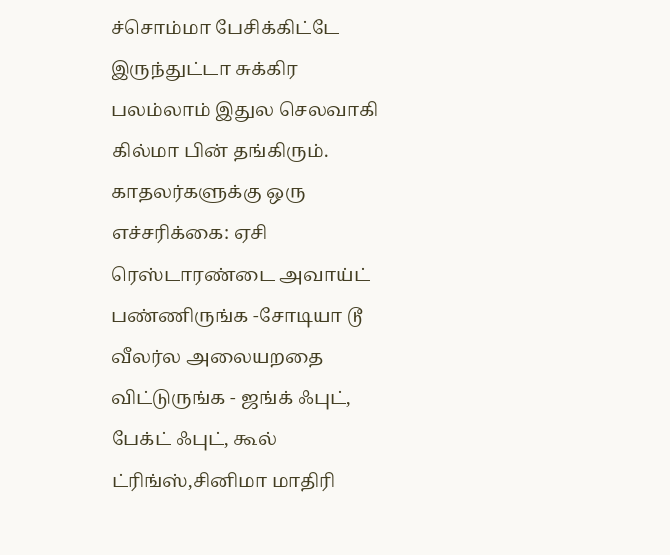ச்சொம்மா பேசிக்கிட்டே இருந்துட்டா சுக்கிர பலம்லாம் இதுல செலவாகி கில்மா பின் தங்கிரும். காதலர்களுக்கு ஒரு எச்சரிக்கை: ஏசி ரெஸ்டாரண்டை அவாய்ட் பண்ணிருங்க -சோடியா டூ வீலர்ல அலையறதை விட்டுருங்க - ஜங்க் ஃபுட், பேக்ட் ஃபுட், கூல் ட்ரிங்ஸ்,சினிமா மாதிரி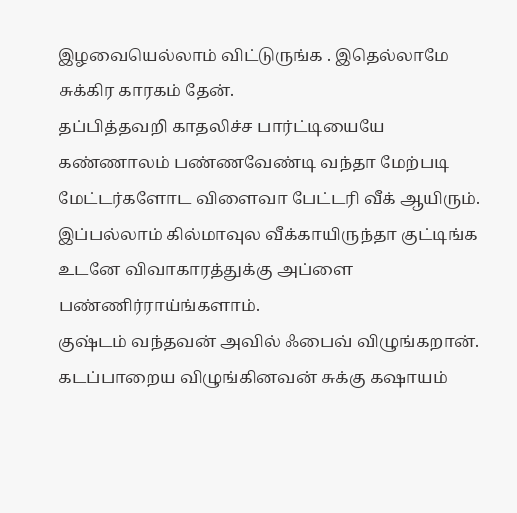இழவையெல்லாம் விட்டுருங்க . இதெல்லாமே சுக்கிர காரகம் தேன்.
தப்பித்தவறி காதலிச்ச பார்ட்டியையே கண்ணாலம் பண்ணவேண்டி வந்தா மேற்படி மேட்டர்களோட விளைவா பேட்டரி வீக் ஆயிரும். இப்பல்லாம் கில்மாவுல வீக்காயிருந்தா குட்டிங்க உடனே விவாகாரத்துக்கு அப்ளை பண்ணிர்ராய்ங்களாம்.
குஷ்டம் வந்தவன் அவில் ஃபைவ் விழுங்கறான். கடப்பாறைய விழுங்கினவன் சுக்கு கஷாயம்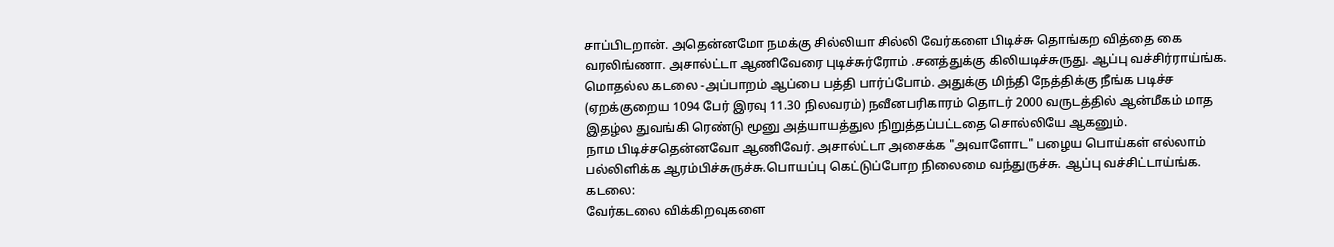சாப்பிடறான். அதென்னமோ நமக்கு சில்லியா சில்லி வேர்களை பிடிச்சு தொங்கற வித்தை கை வரலிங்ணா. அசால்ட்டா ஆணிவேரை புடிச்சுர்ரோம் .சனத்துக்கு கிலியடிச்சுருது. ஆப்பு வச்சிர்ராய்ங்க.
மொதல்ல கடலை -அப்பாறம் ஆப்பை பத்தி பார்ப்போம். அதுக்கு மிந்தி நேத்திக்கு நீங்க படிச்ச (ஏறக்குறைய 1094 பேர் இரவு 11.30 நிலவரம்) நவீனபரிகாரம் தொடர் 2000 வருடத்தில் ஆன்மீகம் மாத இதழ்ல துவங்கி ரெண்டு மூனு அத்யாயத்துல நிறுத்தப்பட்டதை சொல்லியே ஆகனும்.
நாம பிடிச்சதென்னவோ ஆணிவேர். அசால்ட்டா அசைக்க "அவாளோட" பழைய பொய்கள் எல்லாம் பல்லிளிக்க ஆரம்பிச்சுருச்சு.பொயப்பு கெட்டுப்போற நிலைமை வந்துருச்சு. ஆப்பு வச்சிட்டாய்ங்க.
கடலை:
வேர்கடலை விக்கிறவுகளை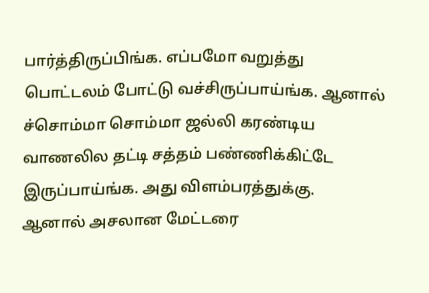பார்த்திருப்பிங்க. எப்பமோ வறுத்து பொட்டலம் போட்டு வச்சிருப்பாய்ங்க. ஆனால் ச்சொம்மா சொம்மா ஜல்லி கரண்டிய வாணலில தட்டி சத்தம் பண்ணிக்கிட்டே இருப்பாய்ங்க. அது விளம்பரத்துக்கு.
ஆனால் அசலான மேட்டரை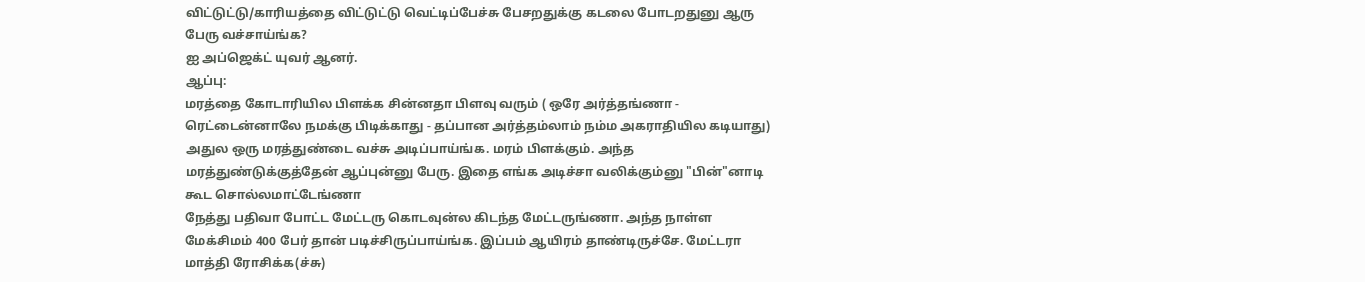விட்டுட்டு/காரியத்தை விட்டுட்டு வெட்டிப்பேச்சு பேசறதுக்கு கடலை போடறதுனு ஆரு பேரு வச்சாய்ங்க?
ஐ அப்ஜெக்ட் யுவர் ஆனர்.
ஆப்பு:
மரத்தை கோடாரியில பிளக்க சின்னதா பிளவு வரும் ( ஒரே அர்த்தங்ணா - ரெட்டைன்னாலே நமக்கு பிடிக்காது - தப்பான அர்த்தம்லாம் நம்ம அகராதியில கடியாது) அதுல ஒரு மரத்துண்டை வச்சு அடிப்பாய்ங்க. மரம் பிளக்கும். அந்த மரத்துண்டுக்குத்தேன் ஆப்புன்னு பேரு. இதை எங்க அடிச்சா வலிக்கும்னு "பின்"னாடி கூட சொல்லமாட்டேங்ணா
நேத்து பதிவா போட்ட மேட்டரு கொடவுன்ல கிடந்த மேட்டருங்ணா. அந்த நாள்ள மேக்சிமம் 400 பேர் தான் படிச்சிருப்பாய்ங்க. இப்பம் ஆயிரம் தாண்டிருச்சே. மேட்டரா மாத்தி ரோசிக்க(ச்சு)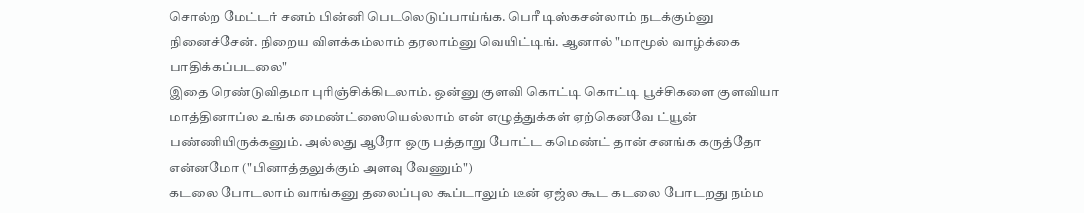சொல்ற மேட்டர் சனம் பின்னி பெடலெடுப்பாய்ங்க. பெரீ டிஸ்கசன்லாம் நடக்கும்னு நினைச்சேன். நிறைய விளக்கம்லாம் தரலாம்னு வெயிட்டிங். ஆனால் "மாமூல் வாழ்க்கை பாதிக்கப்படலை"
இதை ரெண்டுவிதமா புரிஞ்சிக்கிடலாம். ஒன்னு குளவி கொட்டி கொட்டி பூச்சிகளை குளவியா மாத்தினாப்ல உங்க மைண்ட்ஸையெல்லாம் என் எழுத்துக்கள் ஏற்கெனவே ட்யூன் பண்ணியிருக்கனும். அல்லது ஆரோ ஒரு பத்தாறு போட்ட கமெண்ட் தான் சனங்க கருத்தோ என்னமோ ("பினாத்தலுக்கும் அளவு வேணும்")
கடலை போடலாம் வாங்கனு தலைப்புல கூப்டாலும் டீன் ஏஜ்ல கூட கடலை போடறது நம்ம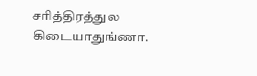சரித்திரத்துல கிடையாதுங்ணா.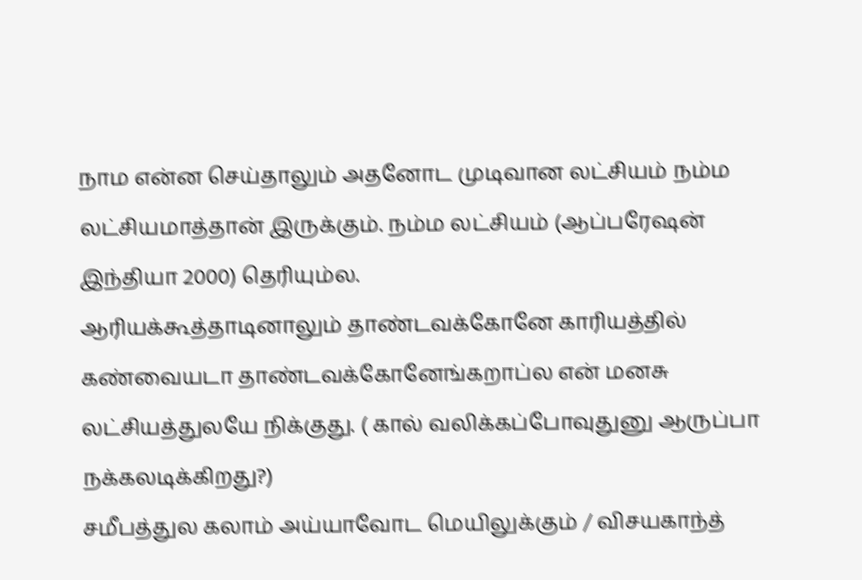நாம என்ன செய்தாலும் அதனோட முடிவான லட்சியம் நம்ம லட்சியமாத்தான் இருக்கும். நம்ம லட்சியம் (ஆப்பரேஷன் இந்தியா 2000) தெரியும்ல.
ஆரியக்கூத்தாடினாலும் தாண்டவக்கோனே காரியத்தில் கண்வையடா தாண்டவக்கோனேங்கறாப்ல என் மனசு லட்சியத்துலயே நிக்குது. ( கால் வலிக்கப்போவுதுனு ஆருப்பா நக்கலடிக்கிறது?)
சமீபத்துல கலாம் அய்யாவோட மெயிலுக்கும் / விசயகாந்த்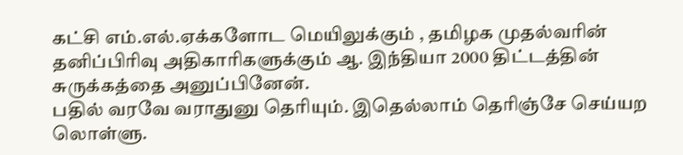கட்சி எம்.எல்.ஏக்களோட மெயிலுக்கும் , தமிழக முதல்வரின் தனிப்பிரிவு அதிகாரிகளுக்கும் ஆ. இந்தியா 2000 திட்டத்தின் சுருக்கத்தை அனுப்பினேன்.
பதில் வரவே வராதுனு தெரியும். இதெல்லாம் தெரிஞ்சே செய்யற லொள்ளு.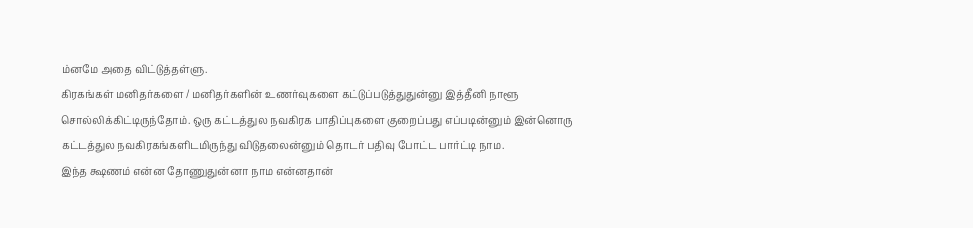ம்னமே அதை விட்டுத்தள்ளு.
கிரகங்கள் மனிதர்களை / மனிதர்களின் உணர்வுகளை கட்டுப்படுத்துதுன்னு இத்தீனி நாளூ சொல்லிக்கிட்டிருந்தோம். ஒரு கட்டத்துல நவகிரக பாதிப்புகளை குறைப்பது எப்படின்னும் இன்னொரு கட்டத்துல நவகிரகங்களிடமிருந்து விடுதலைன்னும் தொடர் பதிவு போட்ட பார்ட்டி நாம.
இந்த க்ஷணம் என்ன தோணுதுன்னா நாம என்னதான்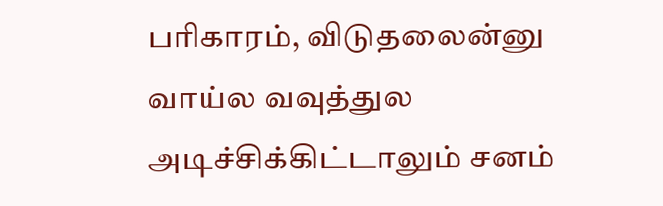பரிகாரம், விடுதலைன்னு வாய்ல வவுத்துல அடிச்சிக்கிட்டாலும் சனம்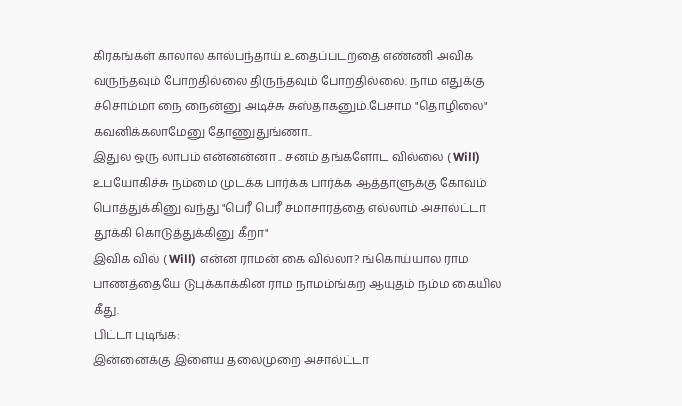கிரகங்கள் காலால கால்பந்தாய் உதைப்படறதை எண்ணி அவிக வருந்தவும் போறதில்லை திருந்தவும் போறதில்லை. நாம எதுக்கு ச்சொம்மா நை நைன்னு அடிச்சு சுஸ்தாகனும்.பேசாம "தொழிலை" கவனிக்கலாமேனு தோணுதுங்ணா..
இதுல ஒரு லாபம் என்னன்னா .. சனம் தங்களோட வில்லை ( Will) உபயோகிச்சு நம்மை முடக்க பார்க்க பார்க்க ஆத்தாளுக்கு கோவம் பொத்துக்கினு வந்து "பெரீ பெரீ சமாசாரத்தை எல்லாம் அசால்ட்டா தூக்கி கொடுத்துக்கினு கீறா"
இவிக வில் ( Will) என்ன ராமன் கை வில்லா? ங்கொய்யால ராம பாணத்தையே டுபுக்காக்கின ராம நாமம்ங்கற ஆயுதம் நம்ம கையில கீது.
பிட்டா புடிங்க:
இன்னைக்கு இளைய தலைமுறை அசால்ட்டா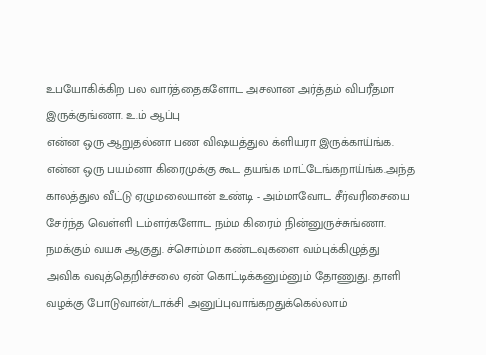உபயோகிக்கிற பல வார்த்தைகளோட அசலான அர்த்தம் விபரீதமா இருக்குங்ணா. உ.ம் ஆப்பு
என்ன ஒரு ஆறுதல்னா பண விஷயத்துல க்ளியரா இருக்காய்ங்க. என்ன ஒரு பயம்னா கிரைமுக்கு கூட தயங்க மாட்டேங்கறாய்ங்க.அந்த காலத்துல வீட்டு ஏழுமலையான் உண்டி - அம்மாவோட சீர்வரிசையை சேர்ந்த வெள்ளி டம்ளர்களோட நம்ம கிரைம் நின்னுருச்சுங்ணா.
நமக்கும் வயசு ஆகுது. ச்சொம்மா கண்டவுகளை வம்புக்கிழுத்து அவிக வவுத்தெறிச்சலை ஏன் கொட்டிக்கனும்னும் தோணுது. தாளி வழக்கு போடுவான்/டாக்சி அனுப்புவாங்கறதுக்கெல்லாம்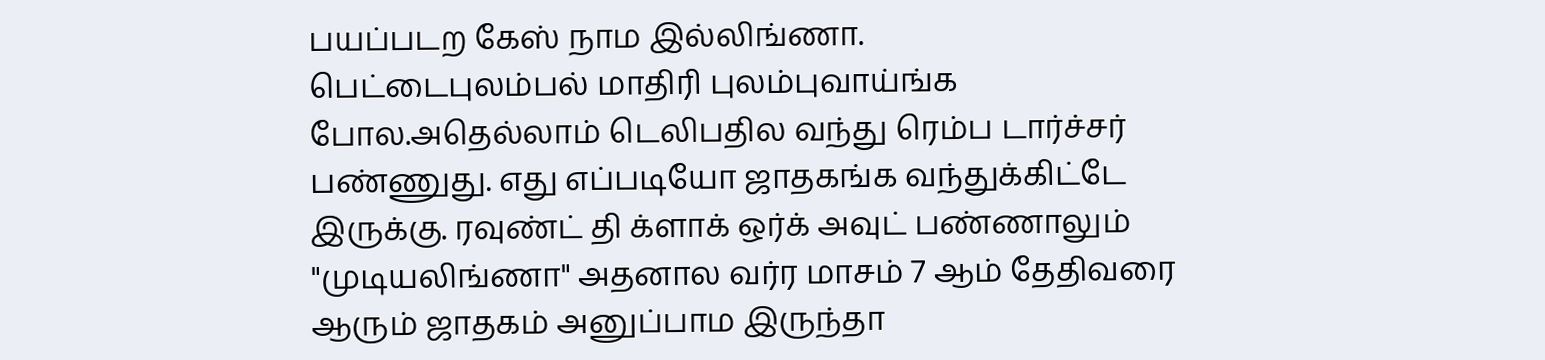பயப்படற கேஸ் நாம இல்லிங்ணா.
பெட்டைபுலம்பல் மாதிரி புலம்புவாய்ங்க போல.அதெல்லாம் டெலிபதில வந்து ரெம்ப டார்ச்சர் பண்ணுது. எது எப்படியோ ஜாதகங்க வந்துக்கிட்டே இருக்கு. ரவுண்ட் தி க்ளாக் ஒர்க் அவுட் பண்ணாலும் "முடியலிங்ணா" அதனால வர்ர மாசம் 7 ஆம் தேதிவரை ஆரும் ஜாதகம் அனுப்பாம இருந்தா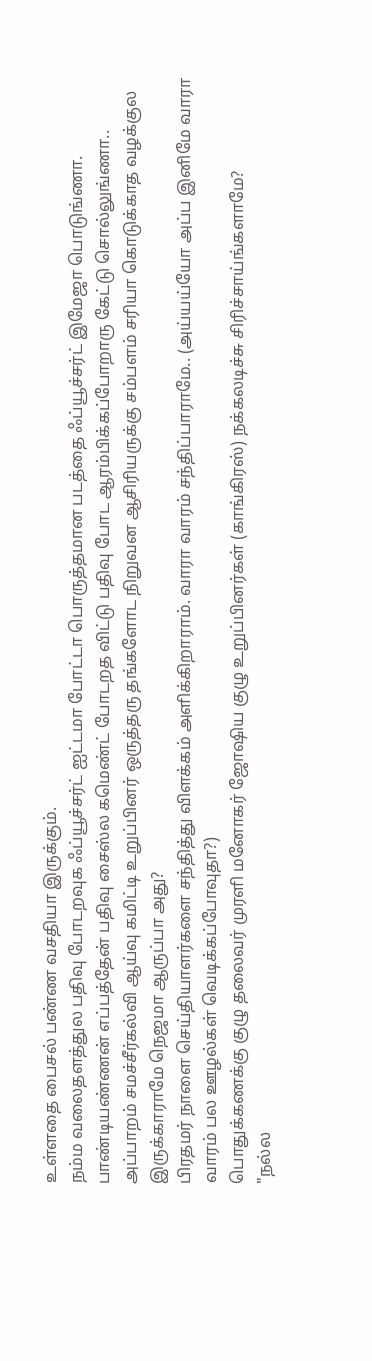உள்ளதை பைசல் பண்ண வசதியா இருக்கும்.
நம்ம வலைதளத்துல பதிவு போடறவுக ஃப்யூச்சர்ட் ஐட்டமா போட்டா பொருத்தமான படத்தை ஃப்யூச்சர்ட் இமேஜா பொடுங்ணா.
பாண்டியண்ணன் எப்பத்தேன் பதிவு சைஸ்ல கமெண்ட் போடறத விட்டு பதிவு போட ஆரம்பிக்கப்போறாரு கேட்டு சொல்லுங்ணா..
அப்பாறம் சமச்சீர்கல்வி ஆய்வு கமிட்டி உறுப்பினர் ஒருத்தரு தங்களோட நிறுவன ஆசிரியருக்கு சம்பளம் சரியா கொடுக்காத வழக்குல இருக்காராமே நெஜமா ஆருப்பா அது?
பிரதமர் நாளை செய்தியாளர்களை சந்தித்து விளக்கம் அளிக்கிறாராம். வாரா வாரம் சந்திப்பாராமே.. (அய்யய்யோ அப்ப இனிமே வாரா வாரம் பல ஊழல்கள் வெடிக்கப்போவுதா?)
பொதுக்கணக்கு குழு தலைவர் முரளி மனோகர் ஜோஷிய குழு உறுப்பினர்கள் (காங்கிரஸ்) நக்கலடிச்சு சிரிச்சாய்ங்களாமே?
"நல்ல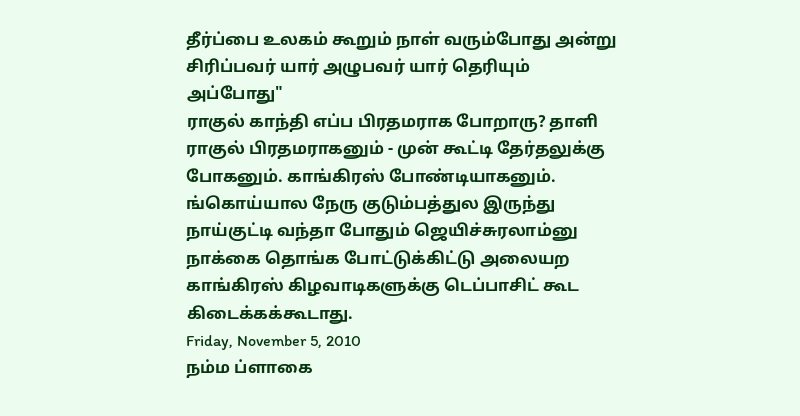தீர்ப்பை உலகம் கூறும் நாள் வரும்போது அன்று சிரிப்பவர் யார் அழுபவர் யார் தெரியும் அப்போது"
ராகுல் காந்தி எப்ப பிரதமராக போறாரு? தாளி ராகுல் பிரதமராகனும் - முன் கூட்டி தேர்தலுக்கு போகனும். காங்கிரஸ் போண்டியாகனும்.
ங்கொய்யால நேரு குடும்பத்துல இருந்து நாய்குட்டி வந்தா போதும் ஜெயிச்சுரலாம்னு நாக்கை தொங்க போட்டுக்கிட்டு அலையற காங்கிரஸ் கிழவாடிகளுக்கு டெப்பாசிட் கூட கிடைக்கக்கூடாது.
Friday, November 5, 2010
நம்ம ப்ளாகை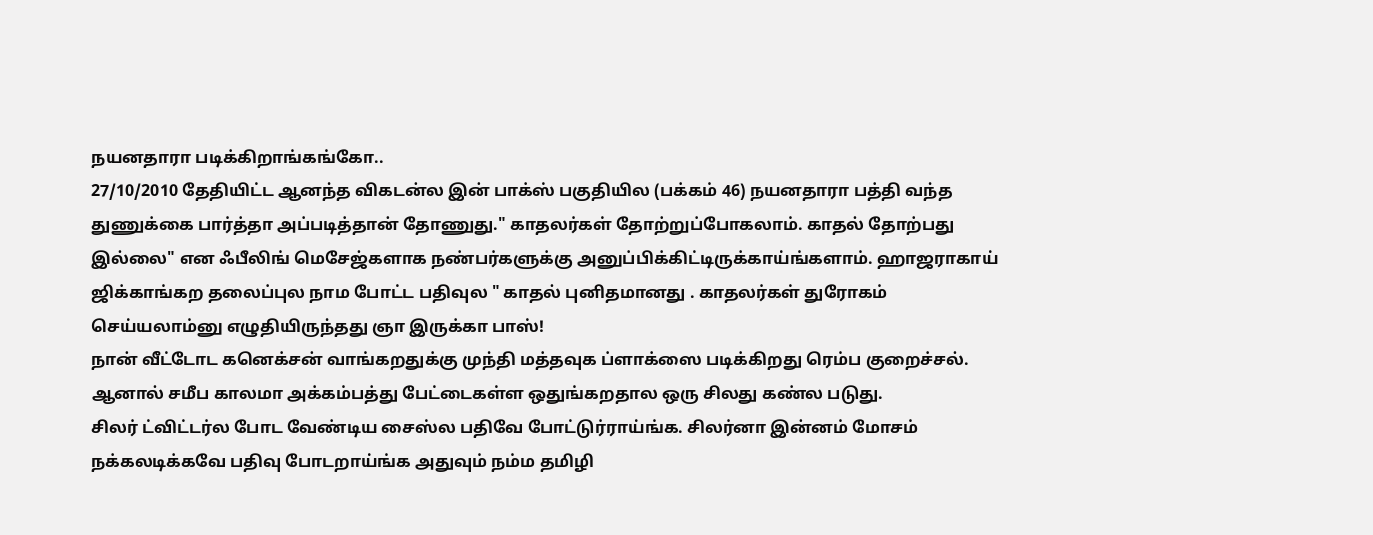நயனதாரா படிக்கிறாங்கங்கோ..
27/10/2010 தேதியிட்ட ஆனந்த விகடன்ல இன் பாக்ஸ் பகுதியில (பக்கம் 46) நயனதாரா பத்தி வந்த துணுக்கை பார்த்தா அப்படித்தான் தோணுது." காதலர்கள் தோற்றுப்போகலாம். காதல் தோற்பது இல்லை" என ஃபீலிங் மெசேஜ்களாக நண்பர்களுக்கு அனுப்பிக்கிட்டிருக்காய்ங்களாம். ஹாஜராகாய் ஜிக்காங்கற தலைப்புல நாம போட்ட பதிவுல " காதல் புனிதமானது . காதலர்கள் துரோகம் செய்யலாம்னு எழுதியிருந்தது ஞா இருக்கா பாஸ்!
நான் வீட்டோட கனெக்சன் வாங்கறதுக்கு முந்தி மத்தவுக ப்ளாக்ஸை படிக்கிறது ரெம்ப குறைச்சல். ஆனால் சமீப காலமா அக்கம்பத்து பேட்டைகள்ள ஒதுங்கறதால ஒரு சிலது கண்ல படுது.
சிலர் ட்விட்டர்ல போட வேண்டிய சைஸ்ல பதிவே போட்டுர்ராய்ங்க. சிலர்னா இன்னம் மோசம் நக்கலடிக்கவே பதிவு போடறாய்ங்க அதுவும் நம்ம தமிழி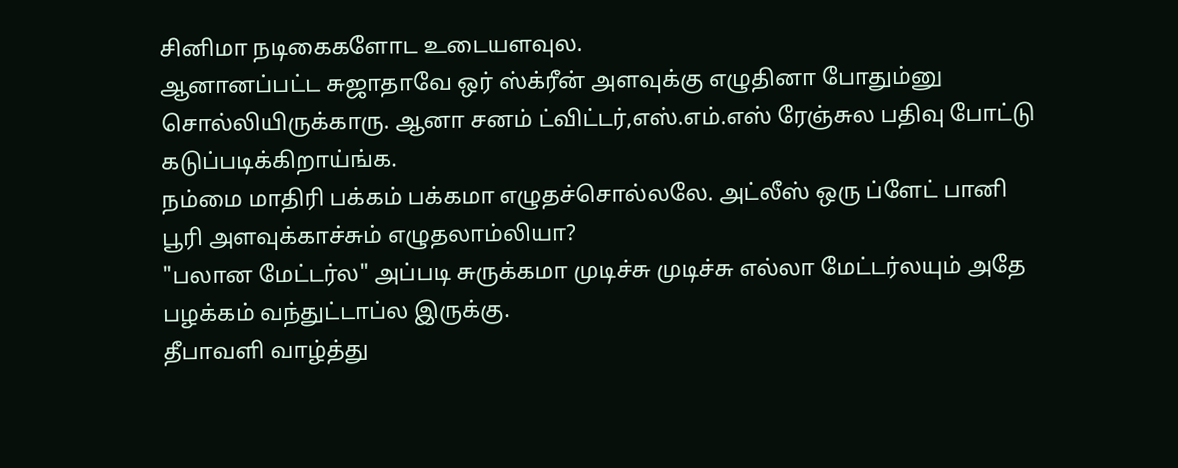சினிமா நடிகைகளோட உடையளவுல.
ஆனானப்பட்ட சுஜாதாவே ஒர் ஸ்க்ரீன் அளவுக்கு எழுதினா போதும்னு சொல்லியிருக்காரு. ஆனா சனம் ட்விட்டர்,எஸ்.எம்.எஸ் ரேஞ்சுல பதிவு போட்டு கடுப்படிக்கிறாய்ங்க.
நம்மை மாதிரி பக்கம் பக்கமா எழுதச்சொல்லலே. அட்லீஸ் ஒரு ப்ளேட் பானி பூரி அளவுக்காச்சும் எழுதலாம்லியா?
"பலான மேட்டர்ல" அப்படி சுருக்கமா முடிச்சு முடிச்சு எல்லா மேட்டர்லயும் அதே பழக்கம் வந்துட்டாப்ல இருக்கு.
தீபாவளி வாழ்த்து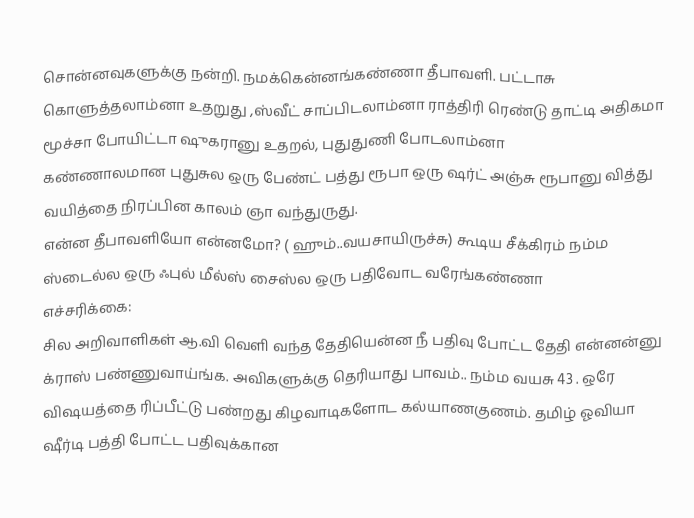சொன்னவுகளுக்கு நன்றி. நமக்கென்னங்கண்ணா தீபாவளி. பட்டாசு கொளுத்தலாம்னா உதறுது ,ஸ்வீட் சாப்பிடலாம்னா ராத்திரி ரெண்டு தாட்டி அதிகமா மூச்சா போயிட்டா ஷுகரானு உதறல், புதுதுணி போடலாம்னா
கண்ணாலமான புதுசுல ஒரு பேண்ட் பத்து ரூபா ஒரு ஷர்ட் அஞ்சு ரூபானு வித்து வயித்தை நிரப்பின காலம் ஞா வந்துருது.
என்ன தீபாவளியோ என்னமோ? ( ஹும்..வயசாயிருச்சு) கூடிய சீக்கிரம் நம்ம ஸ்டைல்ல ஒரு ஃபுல் மீல்ஸ் சைஸ்ல ஒரு பதிவோட வரேங்கண்ணா
எச்சரிக்கை:
சில அறிவாளிகள் ஆ.வி வெளி வந்த தேதியென்ன நீ பதிவு போட்ட தேதி என்னன்னு க்ராஸ் பண்ணுவாய்ங்க. அவிகளுக்கு தெரியாது பாவம்.. நம்ம வயசு 43 . ஒரே விஷயத்தை ரிப்பீட்டு பண்றது கிழவாடிகளோட கல்யாணகுணம். தமிழ் ஓவியா ஷீர்டி பத்தி போட்ட பதிவுக்கான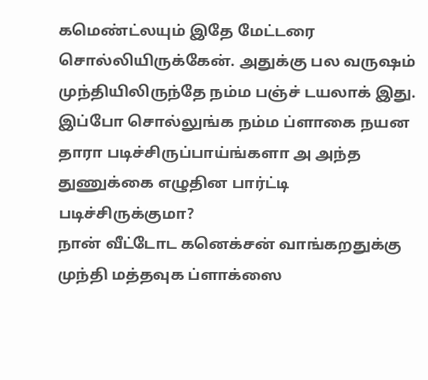கமெண்ட்லயும் இதே மேட்டரை சொல்லியிருக்கேன். அதுக்கு பல வருஷம் முந்தியிலிருந்தே நம்ம பஞ்ச் டயலாக் இது.
இப்போ சொல்லுங்க நம்ம ப்ளாகை நயன தாரா படிச்சிருப்பாய்ங்களா அ அந்த துணுக்கை எழுதின பார்ட்டி படிச்சிருக்குமா?
நான் வீட்டோட கனெக்சன் வாங்கறதுக்கு முந்தி மத்தவுக ப்ளாக்ஸை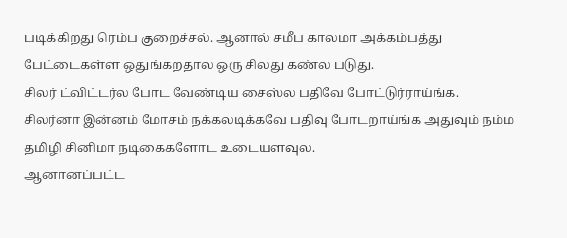படிக்கிறது ரெம்ப குறைச்சல். ஆனால் சமீப காலமா அக்கம்பத்து பேட்டைகள்ள ஒதுங்கறதால ஒரு சிலது கண்ல படுது.
சிலர் ட்விட்டர்ல போட வேண்டிய சைஸ்ல பதிவே போட்டுர்ராய்ங்க. சிலர்னா இன்னம் மோசம் நக்கலடிக்கவே பதிவு போடறாய்ங்க அதுவும் நம்ம தமிழி சினிமா நடிகைகளோட உடையளவுல.
ஆனானப்பட்ட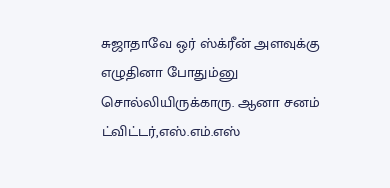சுஜாதாவே ஒர் ஸ்க்ரீன் அளவுக்கு எழுதினா போதும்னு சொல்லியிருக்காரு. ஆனா சனம் ட்விட்டர்,எஸ்.எம்.எஸ்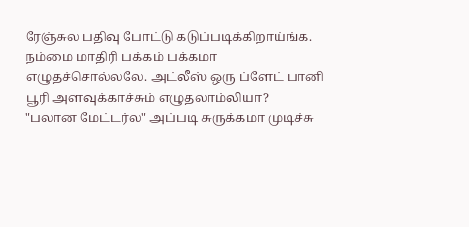ரேஞ்சுல பதிவு போட்டு கடுப்படிக்கிறாய்ங்க.
நம்மை மாதிரி பக்கம் பக்கமா எழுதச்சொல்லலே. அட்லீஸ் ஒரு ப்ளேட் பானி பூரி அளவுக்காச்சும் எழுதலாம்லியா?
"பலான மேட்டர்ல" அப்படி சுருக்கமா முடிச்சு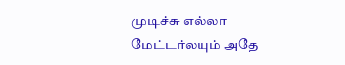முடிச்சு எல்லா மேட்டர்லயும் அதே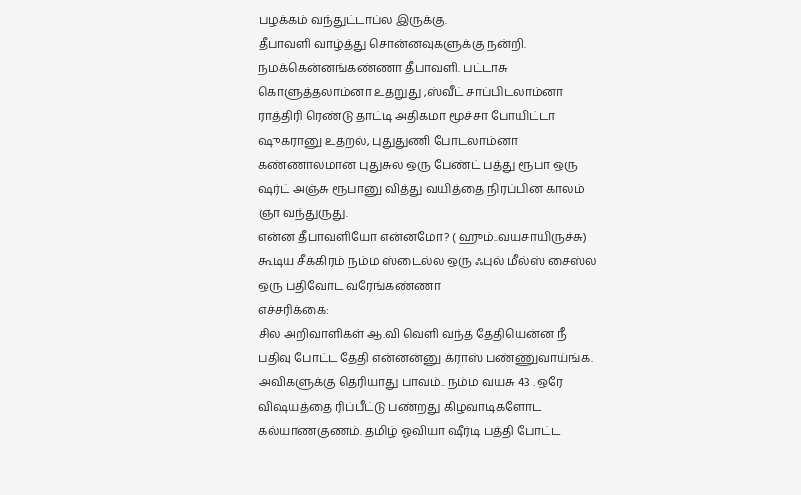பழக்கம் வந்துட்டாப்ல இருக்கு.
தீபாவளி வாழ்த்து சொன்னவுகளுக்கு நன்றி. நமக்கென்னங்கண்ணா தீபாவளி. பட்டாசு கொளுத்தலாம்னா உதறுது ,ஸ்வீட் சாப்பிடலாம்னா ராத்திரி ரெண்டு தாட்டி அதிகமா மூச்சா போயிட்டா ஷுகரானு உதறல், புதுதுணி போடலாம்னா
கண்ணாலமான புதுசுல ஒரு பேண்ட் பத்து ரூபா ஒரு ஷர்ட் அஞ்சு ரூபானு வித்து வயித்தை நிரப்பின காலம் ஞா வந்துருது.
என்ன தீபாவளியோ என்னமோ? ( ஹும்..வயசாயிருச்சு) கூடிய சீக்கிரம் நம்ம ஸ்டைல்ல ஒரு ஃபுல் மீல்ஸ் சைஸ்ல ஒரு பதிவோட வரேங்கண்ணா
எச்சரிக்கை:
சில அறிவாளிகள் ஆ.வி வெளி வந்த தேதியென்ன நீ பதிவு போட்ட தேதி என்னன்னு க்ராஸ் பண்ணுவாய்ங்க. அவிகளுக்கு தெரியாது பாவம்.. நம்ம வயசு 43 . ஒரே விஷயத்தை ரிப்பீட்டு பண்றது கிழவாடிகளோட கல்யாணகுணம். தமிழ் ஓவியா ஷீர்டி பத்தி போட்ட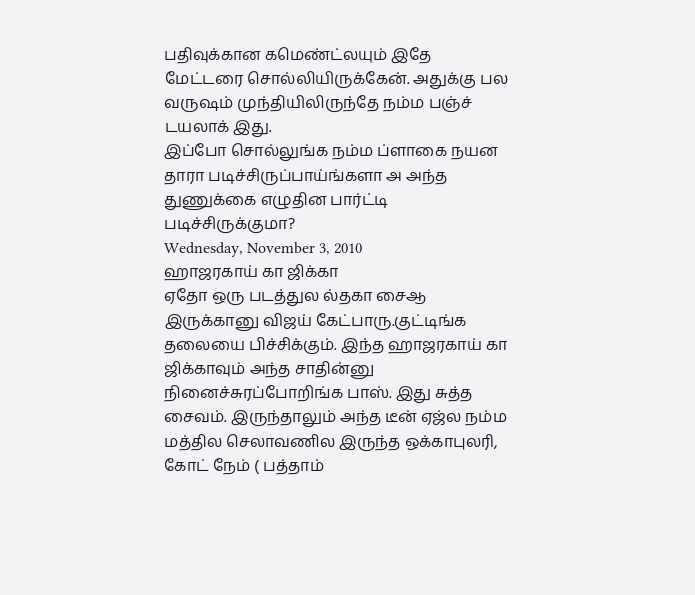பதிவுக்கான கமெண்ட்லயும் இதே மேட்டரை சொல்லியிருக்கேன். அதுக்கு பல வருஷம் முந்தியிலிருந்தே நம்ம பஞ்ச் டயலாக் இது.
இப்போ சொல்லுங்க நம்ம ப்ளாகை நயன தாரா படிச்சிருப்பாய்ங்களா அ அந்த துணுக்கை எழுதின பார்ட்டி படிச்சிருக்குமா?
Wednesday, November 3, 2010
ஹாஜரகாய் கா ஜிக்கா
ஏதோ ஒரு படத்துல ல்தகா சைஆ இருக்கானு விஜய் கேட்பாரு.குட்டிங்க தலையை பிச்சிக்கும். இந்த ஹாஜரகாய் கா ஜிக்காவும் அந்த சாதின்னு நினைச்சுரப்போறிங்க பாஸ். இது சுத்த சைவம். இருந்தாலும் அந்த டீன் ஏஜ்ல நம்ம மத்தில செலாவணில இருந்த ஒக்காபுலரி, கோட் நேம் ( பத்தாம்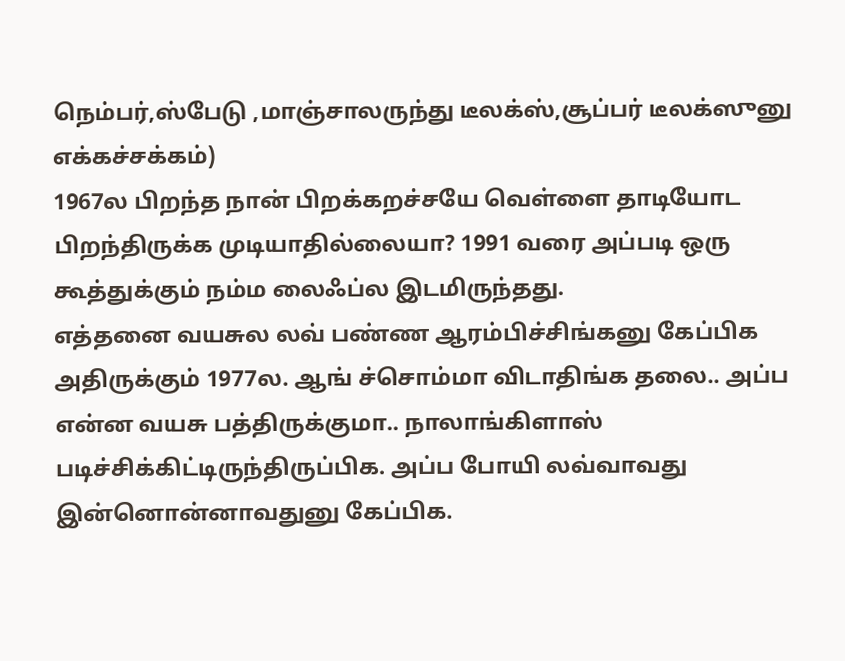நெம்பர்,ஸ்பேடு ,மாஞ்சாலருந்து டீலக்ஸ்,சூப்பர் டீலக்ஸுனு எக்கச்சக்கம்)
1967ல பிறந்த நான் பிறக்கறச்சயே வெள்ளை தாடியோட பிறந்திருக்க முடியாதில்லையா? 1991 வரை அப்படி ஒரு கூத்துக்கும் நம்ம லைஃப்ல இடமிருந்தது.
எத்தனை வயசுல லவ் பண்ண ஆரம்பிச்சிங்கனு கேப்பிக அதிருக்கும் 1977ல. ஆங் ச்சொம்மா விடாதிங்க தலை.. அப்ப என்ன வயசு பத்திருக்குமா.. நாலாங்கிளாஸ் படிச்சிக்கிட்டிருந்திருப்பிக. அப்ப போயி லவ்வாவது இன்னொன்னாவதுனு கேப்பிக.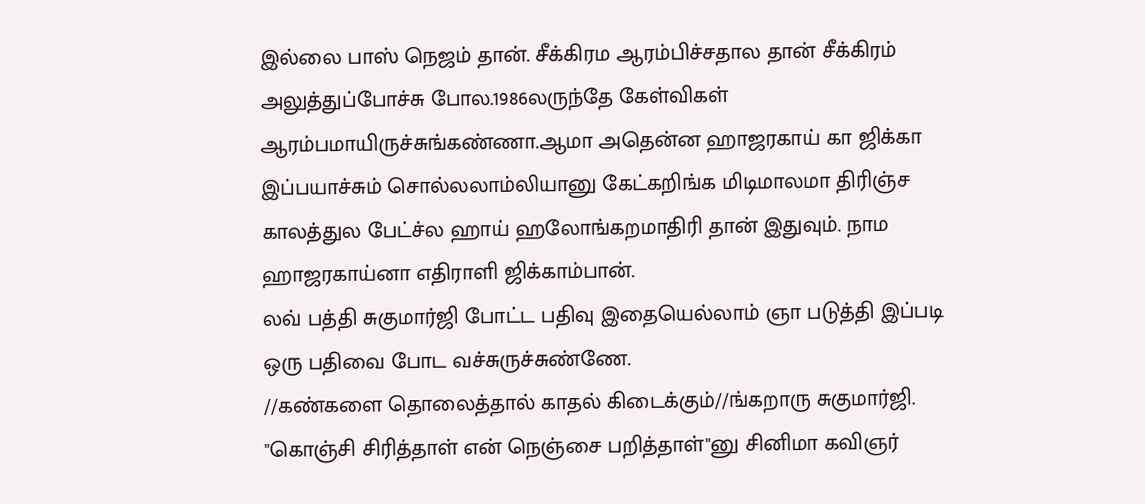இல்லை பாஸ் நெஜம் தான். சீக்கிரம ஆரம்பிச்சதால தான் சீக்கிரம் அலுத்துப்போச்சு போல.1986லருந்தே கேள்விகள் ஆரம்பமாயிருச்சுங்கண்ணா.ஆமா அதென்ன ஹாஜரகாய் கா ஜிக்கா இப்பயாச்சும் சொல்லலாம்லியானு கேட்கறிங்க மிடிமாலமா திரிஞ்ச காலத்துல பேட்ச்ல ஹாய் ஹலோங்கறமாதிரி தான் இதுவும். நாம ஹாஜரகாய்னா எதிராளி ஜிக்காம்பான்.
லவ் பத்தி சுகுமார்ஜி போட்ட பதிவு இதையெல்லாம் ஞா படுத்தி இப்படி ஒரு பதிவை போட வச்சுருச்சுண்ணே.
//கண்களை தொலைத்தால் காதல் கிடைக்கும்//ங்கறாரு சுகுமார்ஜி. "கொஞ்சி சிரித்தாள் என் நெஞ்சை பறித்தாள்"னு சினிமா கவிஞர்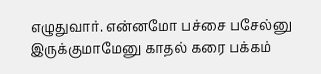எழுதுவார். என்னமோ பச்சை பசேல்னு இருக்குமாமேனு காதல் கரை பக்கம்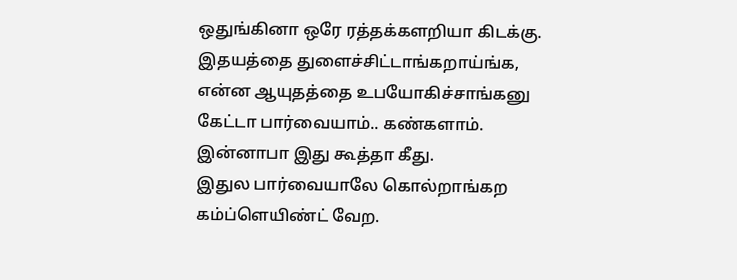ஒதுங்கினா ஒரே ரத்தக்களறியா கிடக்கு.
இதயத்தை துளைச்சிட்டாங்கறாய்ங்க, என்ன ஆயுதத்தை உபயோகிச்சாங்கனு கேட்டா பார்வையாம்.. கண்களாம். இன்னாபா இது கூத்தா கீது.
இதுல பார்வையாலே கொல்றாங்கற கம்ப்ளெயிண்ட் வேற.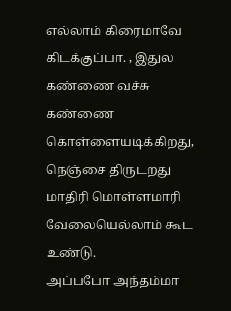எல்லாம் கிரைமாவே கிடக்குப்பா. , இதுல கண்ணை வச்சு கண்ணை கொள்ளையடிக்கிறது, நெஞ்சை திருடறது மாதிரி மொள்ளமாரி வேலையெல்லாம் கூட உண்டு.
அப்பபோ அந்தம்மா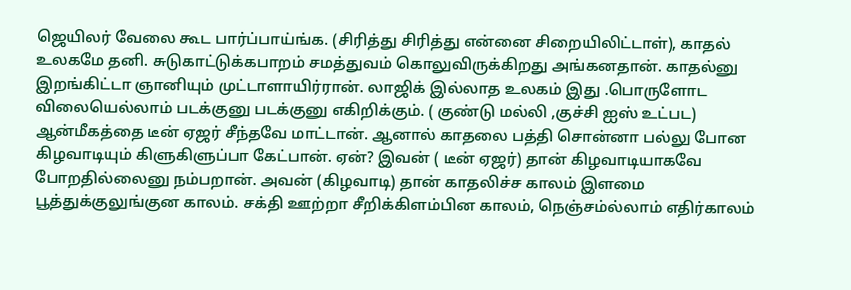ஜெயிலர் வேலை கூட பார்ப்பாய்ங்க. (சிரித்து சிரித்து என்னை சிறையிலிட்டாள்), காதல் உலகமே தனி. சுடுகாட்டுக்கபாறம் சமத்துவம் கொலுவிருக்கிறது அங்கனதான். காதல்னு இறங்கிட்டா ஞானியும் முட்டாளாயிர்ரான். லாஜிக் இல்லாத உலகம் இது .பொருளோட விலையெல்லாம் படக்குனு படக்குனு எகிறிக்கும். ( குண்டு மல்லி ,குச்சி ஐஸ் உட்பட)
ஆன்மீகத்தை டீன் ஏஜர் சீந்தவே மாட்டான். ஆனால் காதலை பத்தி சொன்னா பல்லு போன கிழவாடியும் கிளுகிளுப்பா கேட்பான். ஏன்? இவன் ( டீன் ஏஜர்) தான் கிழவாடியாகவே போறதில்லைனு நம்பறான். அவன் (கிழவாடி) தான் காதலிச்ச காலம் இளமை பூத்துக்குலுங்குன காலம். சக்தி ஊற்றா சீறிக்கிளம்பின காலம், நெஞ்சம்ல்லாம் எதிர்காலம்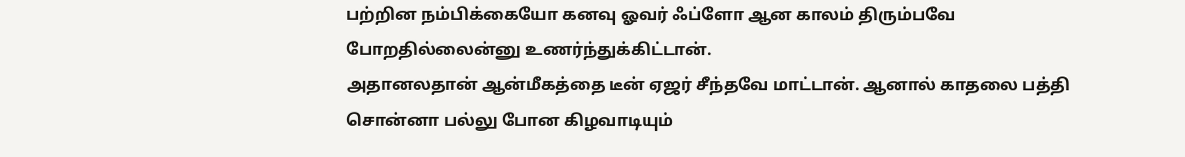பற்றின நம்பிக்கையோ கனவு ஓவர் ஃப்ளோ ஆன காலம் திரும்பவே போறதில்லைன்னு உணர்ந்துக்கிட்டான்.
அதானலதான் ஆன்மீகத்தை டீன் ஏஜர் சீந்தவே மாட்டான். ஆனால் காதலை பத்தி சொன்னா பல்லு போன கிழவாடியும்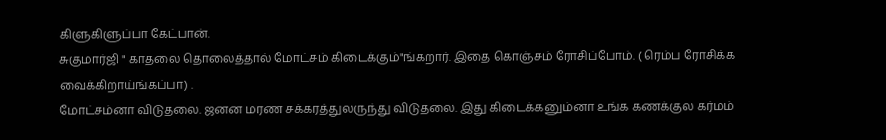கிளுகிளுப்பா கேட்பான்.
சுகுமார்ஜி " காதலை தொலைத்தால் மோட்சம் கிடைக்கும்"ங்கறார். இதை கொஞ்சம் ரோசிப்போம். ( ரெம்ப ரோசிக்க வைக்கிறாய்ங்கப்பா) .
மோட்சம்னா விடுதலை. ஜனன மரண சக்கரத்துலருந்து விடுதலை. இது கிடைக்கனும்னா உங்க கணக்குல கர்மம்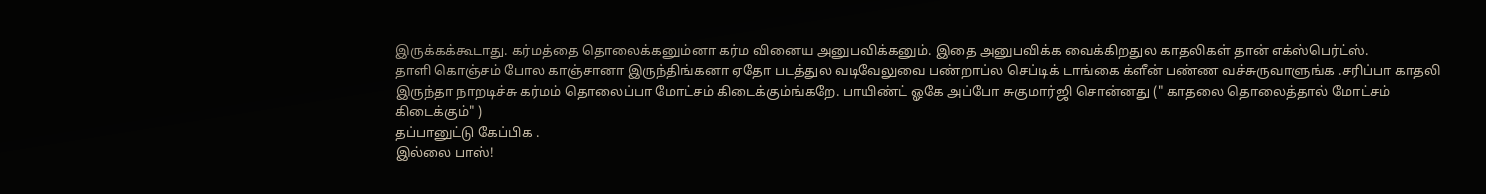இருக்கக்கூடாது. கர்மத்தை தொலைக்கனும்னா கர்ம வினைய அனுபவிக்கனும். இதை அனுபவிக்க வைக்கிறதுல காதலிகள் தான் எக்ஸ்பெர்ட்ஸ்.
தாளி கொஞ்சம் போல காஞ்சானா இருந்திங்கனா ஏதோ படத்துல வடிவேலுவை பண்றாப்ல செப்டிக் டாங்கை க்ளீன் பண்ண வச்சுருவாளுங்க .சரிப்பா காதலி இருந்தா நாறடிச்சு கர்மம் தொலைப்பா மோட்சம் கிடைக்கும்ங்கறே. பாயிண்ட் ஓகே அப்போ சுகுமார்ஜி சொன்னது (" காதலை தொலைத்தால் மோட்சம் கிடைக்கும்" )
தப்பானுட்டு கேப்பிக .
இல்லை பாஸ்!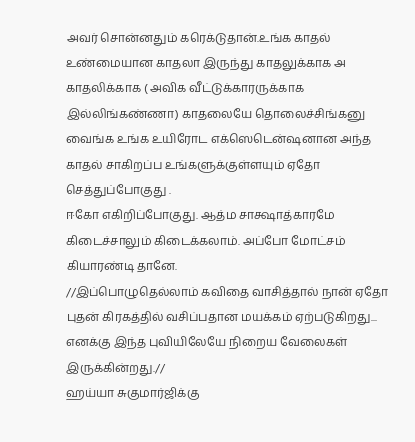அவர் சொன்னதும் கரெக்டுதான்.உங்க காதல் உண்மையான காதலா இருந்து காதலுக்காக அ காதலிக்காக ( அவிக வீட்டுக்காரருக்காக இல்லிங்கண்ணா) காதலையே தொலைச்சிங்கனு வைங்க உங்க உயிரோட எக்ஸெடென்ஷனான அந்த காதல் சாகிறப்ப உங்களுக்குள்ளயும் ஏதோ செத்துப்போகுது .
ஈகோ எகிறிப்போகுது. ஆத்ம சாக்ஷாத்காரமே கிடைச்சாலும் கிடைக்கலாம். அப்போ மோட்சம் கியாரண்டி தானே.
//இப்பொழுதெல்லாம் கவிதை வாசித்தால் நான் ஏதோ புதன் கிரகத்தில் வசிப்பதான மயக்கம் ஏற்படுகிறது... எனக்கு இந்த புவியிலேயே நிறைய வேலைகள் இருக்கின்றது.//
ஹய்யா சுகுமார்ஜிக்கு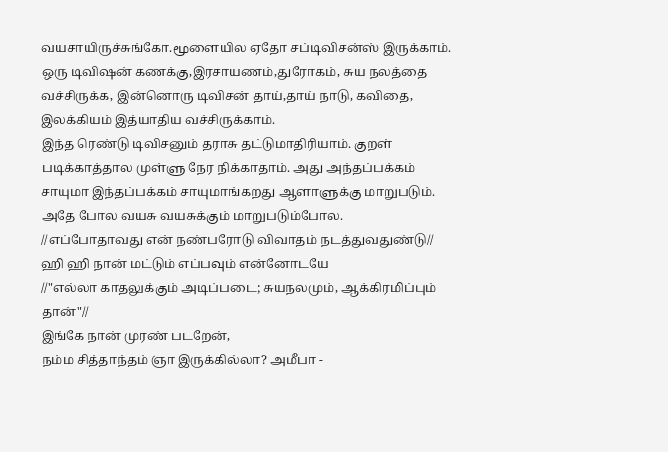வயசாயிருச்சுங்கோ.மூளையில ஏதோ சப்டிவிசன்ஸ் இருக்காம். ஒரு டிவிஷன் கணக்கு,இரசாயணம்,துரோகம், சுய நலத்தை வச்சிருக்க, இன்னொரு டிவிசன் தாய்,தாய் நாடு, கவிதை, இலக்கியம் இத்யாதிய வச்சிருக்காம்.
இந்த ரெண்டு டிவிசனும் தராசு தட்டுமாதிரியாம். குறள் படிக்காத்தால முள்ளு நேர நிக்காதாம். அது அந்தப்பக்கம் சாயுமா இந்தப்பக்கம் சாயுமாங்கறது ஆளாளுக்கு மாறுபடும். அதே போல வயசு வயசுக்கும் மாறுபடும்போல.
//எப்போதாவது என் நண்பரோடு விவாதம் நடத்துவதுண்டு//
ஹி ஹி நான் மட்டும் எப்பவும் என்னோடயே
//"எல்லா காதலுக்கும் அடிப்படை; சுயநலமும், ஆக்கிரமிப்பும் தான்"//
இங்கே நான் முரண் படறேன்,
நம்ம சித்தாந்தம் ஞா இருக்கில்லா? அமீபா -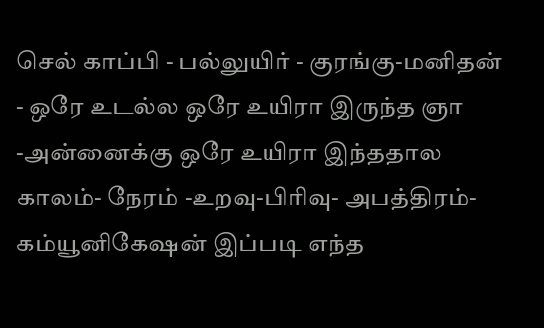செல் காப்பி - பல்லுயிர் - குரங்கு-மனிதன் - ஒரே உடல்ல ஒரே உயிரா இருந்த ஞா -அன்னைக்கு ஒரே உயிரா இந்ததால காலம்- நேரம் -உறவு-பிரிவு- அபத்திரம்- கம்யூனிகேஷன் இப்படி எந்த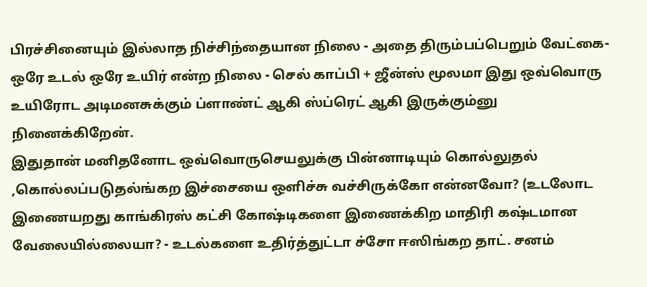பிரச்சினையும் இல்லாத நிச்சிந்தையான நிலை - அதை திரும்பப்பெறும் வேட்கை- ஒரே உடல் ஒரே உயிர் என்ற நிலை - செல் காப்பி + ஜீன்ஸ் மூலமா இது ஒவ்வொரு உயிரோட அடிமனசுக்கும் ப்ளாண்ட் ஆகி ஸ்ப்ரெட் ஆகி இருக்கும்னு நினைக்கிறேன்.
இதுதான் மனிதனோட ஒவ்வொருசெயலுக்கு பின்னாடியும் கொல்லுதல் ,கொல்லப்படுதல்ங்கற இச்சையை ஒளிச்சு வச்சிருக்கோ என்னவோ? (உடலோட இணையறது காங்கிரஸ் கட்சி கோஷ்டிகளை இணைக்கிற மாதிரி கஷ்டமான வேலையில்லையா? - உடல்களை உதிர்த்துட்டா ச்சோ ஈஸிங்கற தாட். சனம்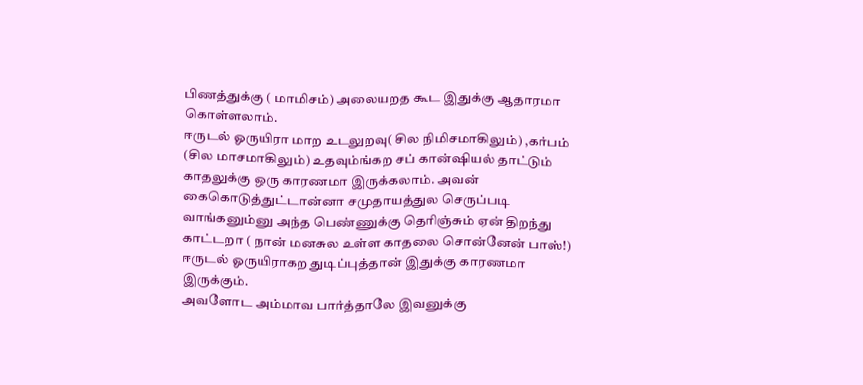பிணத்துக்கு ( மாமிசம்) அலையறத கூட இதுக்கு ஆதாரமா கொள்ளலாம்.
ஈருடல் ஓருயிரா மாற உடலுறவு( சில நிமிசமாகிலும்) ,கர்பம் (சில மாசமாகிலும்) உதவும்ங்கற சப் கான்ஷியல் தாட்டும் காதலுக்கு ஒரு காரணமா இருக்கலாம். அவன் கைகொடுத்துட்டான்னா சமுதாயத்துல செருப்படி வாங்கனும்னு அந்த பெண்ணுக்கு தெரிஞ்சும் ஏன் திறந்து காட்டறா ( நான் மனசுல உள்ள காதலை சொன்னேன் பாஸ்!) ஈருடல் ஓருயிராகற துடிப்புத்தான் இதுக்கு காரணமா இருக்கும்.
அவளோட அம்மாவ பார்த்தாலே இவனுக்கு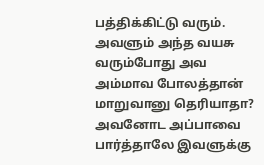பத்திக்கிட்டு வரும். அவளும் அந்த வயசு வரும்போது அவ அம்மாவ போலத்தான் மாறுவானு தெரியாதா?
அவனோட அப்பாவை பார்த்தாலே இவளுக்கு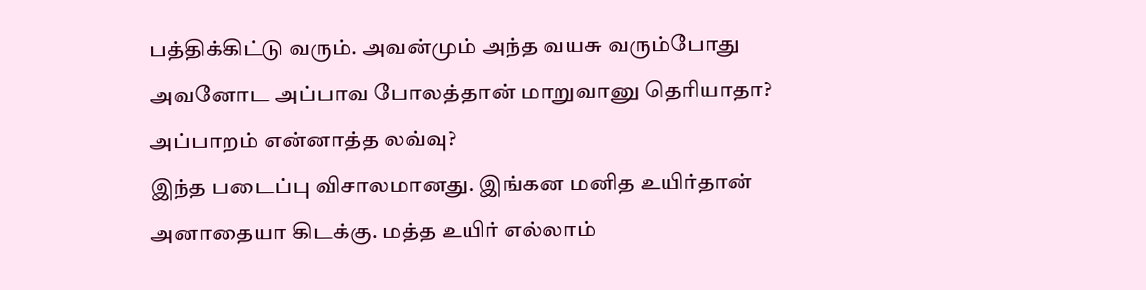பத்திக்கிட்டு வரும். அவன்மும் அந்த வயசு வரும்போது அவனோட அப்பாவ போலத்தான் மாறுவானு தெரியாதா?
அப்பாறம் என்னாத்த லவ்வு?
இந்த படைப்பு விசாலமானது. இங்கன மனித உயிர்தான் அனாதையா கிடக்கு. மத்த உயிர் எல்லாம்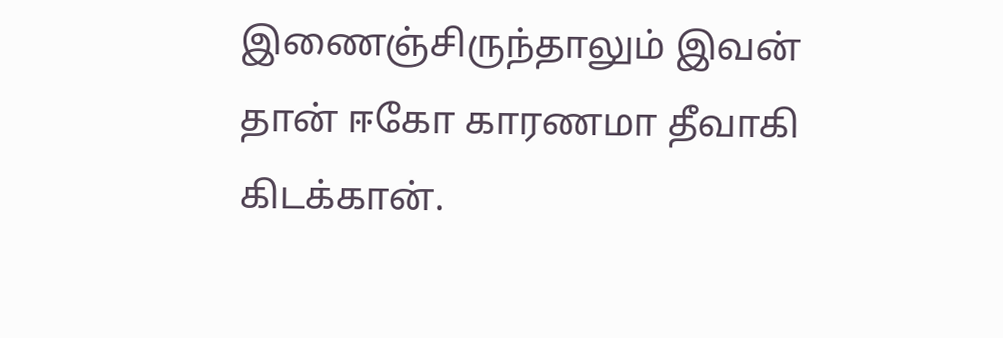இணைஞ்சிருந்தாலும் இவன் தான் ஈகோ காரணமா தீவாகி கிடக்கான்.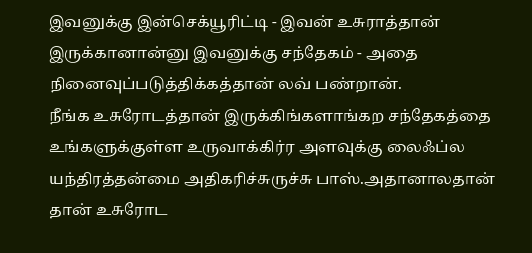இவனுக்கு இன்செக்யூரிட்டி - இவன் உசுராத்தான் இருக்கானான்னு இவனுக்கு சந்தேகம் - அதை நினைவுப்படுத்திக்கத்தான் லவ் பண்றான்.
நீங்க உசுரோடத்தான் இருக்கிங்களாங்கற சந்தேகத்தை உங்களுக்குள்ள உருவாக்கிர்ர அளவுக்கு லைஃப்ல யந்திரத்தன்மை அதிகரிச்சுருச்சு பாஸ்.அதானாலதான் தான் உசுரோட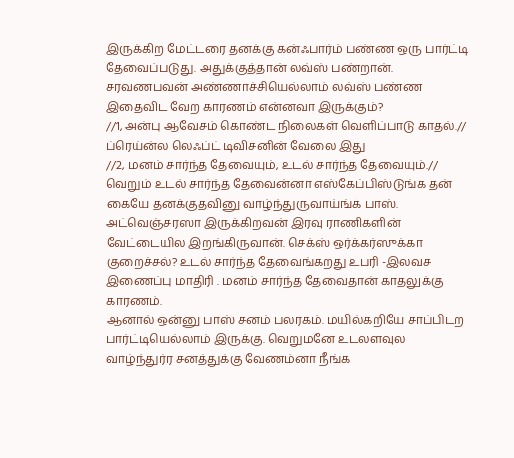இருக்கிற மேட்டரை தனக்கு கன்ஃபார்ம் பண்ண ஒரு பார்ட்டி தேவைப்படுது. அதுக்குத்தான் லவ்ஸ் பண்றான். சரவணபவன் அண்ணாச்சியெல்லாம் லவ்ஸ் பண்ண இதைவிட வேற காரணம் என்னவா இருக்கும்?
//1, அன்பு ஆவேசம் கொண்ட நிலைகள் வெளிப்பாடு காதல்.//
ப்ரெய்ன்ல லெஃப்ட் டிவிசனின் வேலை இது
//2, மனம் சார்ந்த தேவையும், உடல் சார்ந்த தேவையும்.//
வெறும் உடல் சார்ந்த தேவைன்னா எஸ்கேப்பிஸ்டுங்க தன் கையே தனக்குதவினு வாழ்ந்துருவாய்ங்க பாஸ். அட்வெஞ்சரஸா இருக்கிறவன் இரவு ராணிகளின் வேட்டையில இறங்கிருவான். செக்ஸ் ஒர்க்கர்ஸுக்கா குறைச்சல்? உடல் சார்ந்த தேவைங்கறது உபரி -இலவச இணைப்பு மாதிரி . மனம் சார்ந்த தேவைதான் காதலுக்கு காரணம்.
ஆனால் ஒன்னு பாஸ் சனம் பலரகம். மயில்கறியே சாப்பிடற பார்ட்டியெல்லாம் இருக்கு. வெறுமனே உடலளவுல வாழ்ந்துர்ர சனத்துக்கு வேணம்னா நீங்க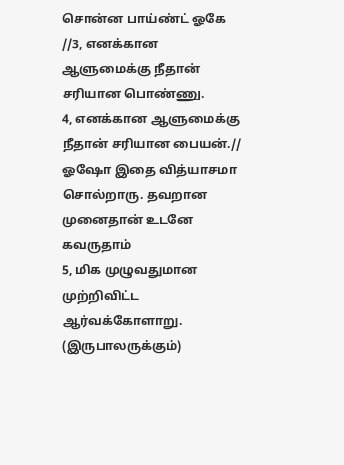சொன்ன பாய்ண்ட் ஓகே
//3, எனக்கான ஆளுமைக்கு நீதான் சரியான பொண்ணு.
4, எனக்கான ஆளுமைக்கு நீதான் சரியான பையன்.//
ஓஷோ இதை வித்யாசமா சொல்றாரு. தவறான முனைதான் உடனே கவருதாம்
5, மிக முழுவதுமான முற்றிவிட்ட ஆர்வக்கோளாறு. (இருபாலருக்கும்)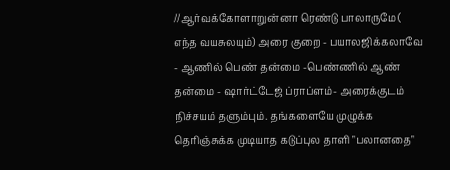//ஆர்வக்கோளாறுன்னா ரெண்டு பாலாருமே ( எந்த வயசுலயும்) அரை குறை - பயாலஜிக்கலாவே - ஆணில் பெண் தன்மை -பெண்ணில் ஆண் தன்மை - ஷார்ட்டேஜ் ப்ராப்ளம்- அரைக்குடம் நிச்சயம் தளும்பும். தங்களையே முழுக்க தெரிஞ்சுக்க முடியாத கடுப்புல தாளி "பலானதை"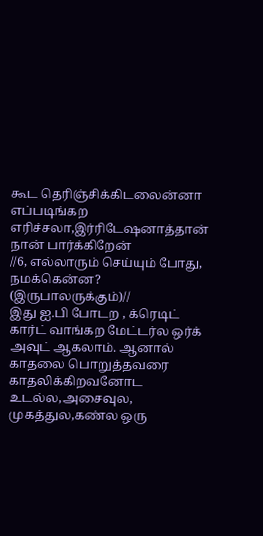கூட தெரிஞ்சிக்கிடலைன்னா எப்படிங்கற எரிச்சலா,இர்ரிடேஷனாத்தான் நான் பார்க்கிறேன்
//6, எல்லாரும் செய்யும் போது, நமக்கென்ன? (இருபாலருக்கும்)//
இது ஐ.பி போடற , க்ரெடிட் கார்ட் வாங்கற மேட்டர்ல ஒர்க் அவுட் ஆகலாம். ஆனால் காதலை பொறுத்தவரை காதலிக்கிறவனோட உடல்ல,அசைவுல, முகத்துல,கண்ல ஒரு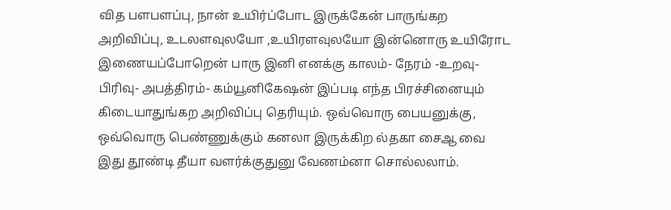வித பளபளப்பு, நான் உயிர்ப்போட இருக்கேன் பாருங்கற அறிவிப்பு, உடலளவுலயோ ,உயிரளவுலயோ இன்னொரு உயிரோட இணையப்போறென் பாரு இனி எனக்கு காலம்- நேரம் -உறவு-பிரிவு- அபத்திரம்- கம்யூனிகேஷன் இப்படி எந்த பிரச்சினையும் கிடையாதுங்கற அறிவிப்பு தெரியும். ஒவ்வொரு பையனுக்கு, ஒவ்வொரு பெண்ணுக்கும் கனலா இருக்கிற ல்தகா சைஆ வை இது தூண்டி தீயா வளர்க்குதுனு வேணம்னா சொல்லலாம்.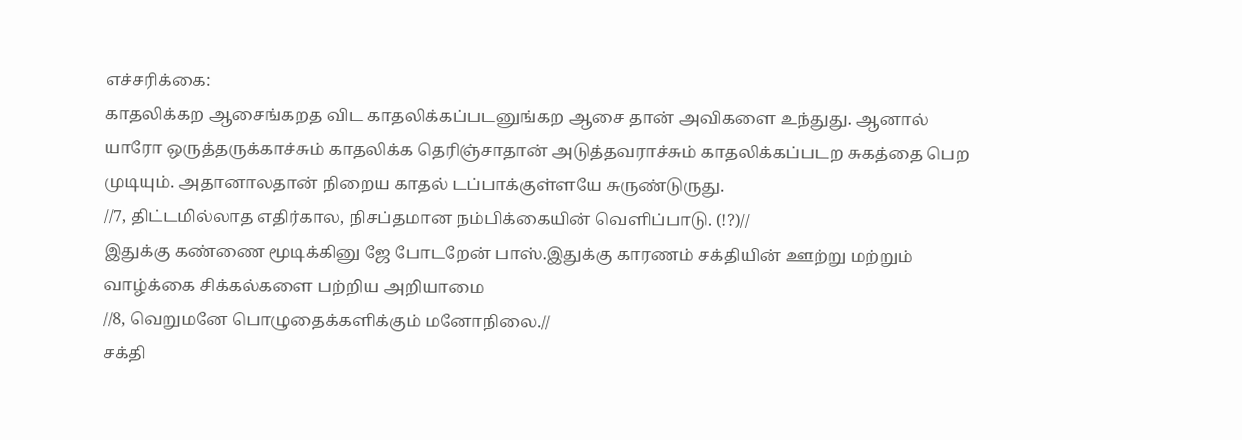எச்சரிக்கை:
காதலிக்கற ஆசைங்கறத விட காதலிக்கப்படனுங்கற ஆசை தான் அவிகளை உந்துது. ஆனால் யாரோ ஒருத்தருக்காச்சும் காதலிக்க தெரிஞ்சாதான் அடுத்தவராச்சும் காதலிக்கப்படற சுகத்தை பெற முடியும். அதானாலதான் நிறைய காதல் டப்பாக்குள்ளயே சுருண்டுருது.
//7, திட்டமில்லாத எதிர்கால, நிசப்தமான நம்பிக்கையின் வெளிப்பாடு. (!?)//
இதுக்கு கண்ணை மூடிக்கினு ஜே போடறேன் பாஸ்.இதுக்கு காரணம் சக்தியின் ஊற்று மற்றும் வாழ்க்கை சிக்கல்களை பற்றிய அறியாமை
//8, வெறுமனே பொழுதைக்களிக்கும் மனோநிலை.//
சக்தி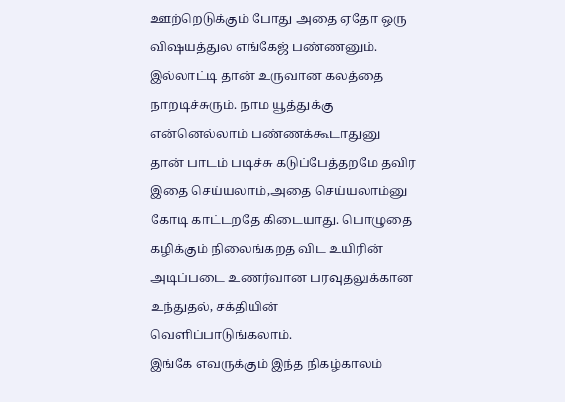ஊற்றெடுக்கும் போது அதை ஏதோ ஒரு விஷயத்துல எங்கேஜ் பண்ணனும். இல்லாட்டி தான் உருவான கலத்தை நாறடிச்சுரும். நாம யூத்துக்கு என்னெல்லாம் பண்ணக்கூடாதுனு தான் பாடம் படிச்சு கடுப்பேத்தறமே தவிர இதை செய்யலாம்,அதை செய்யலாம்னு கோடி காட்டறதே கிடையாது. பொழுதை கழிக்கும் நிலைங்கறத விட உயிரின் அடிப்படை உணர்வான பரவுதலுக்கான உந்துதல், சக்தியின் வெளிப்பாடுங்கலாம்.
இங்கே எவருக்கும் இந்த நிகழ்காலம்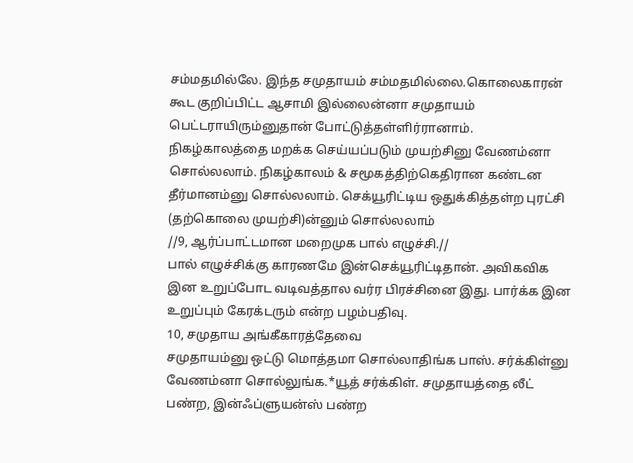சம்மதமில்லே. இந்த சமுதாயம் சம்மதமில்லை.கொலைகாரன் கூட குறிப்பிட்ட ஆசாமி இல்லைன்னா சமுதாயம் பெட்டராயிரும்னுதான் போட்டுத்தள்ளிர்ரானாம்.
நிகழ்காலத்தை மறக்க செய்யப்படும் முயற்சினு வேணம்னா சொல்லலாம். நிகழ்காலம் & சமூகத்திற்கெதிரான கண்டன தீர்மானம்னு சொல்லலாம். செக்யூரிட்டிய ஒதுக்கித்தள்ற புரட்சி (தற்கொலை முயற்சி)ன்னும் சொல்லலாம்
//9, ஆர்ப்பாட்டமான மறைமுக பால் எழுச்சி.//
பால் எழுச்சிக்கு காரணமே இன்செக்யூரிட்டிதான். அவிகவிக இன உறுப்போட வடிவத்தால வர்ர பிரச்சினை இது. பார்க்க இன உறுப்பும் கேரக்டரும் என்ற பழம்பதிவு.
10, சமுதாய அங்கீகாரத்தேவை
சமுதாயம்னு ஒட்டு மொத்தமா சொல்லாதிங்க பாஸ். சர்க்கிள்னு வேணம்னா சொல்லுங்க.*யூத் சர்க்கிள். சமுதாயத்தை லீட் பண்ற, இன்ஃப்ளுயன்ஸ் பண்ற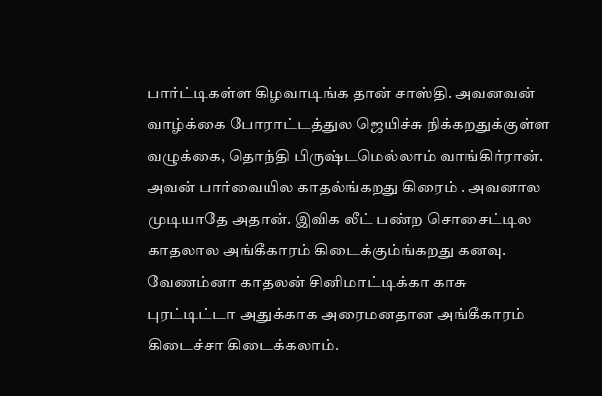பார்ட்டிகள்ள கிழவாடிங்க தான் சாஸ்தி. அவனவன் வாழ்க்கை போராட்டத்துல ஜெயிச்சு நிக்கறதுக்குள்ள வழுக்கை, தொந்தி பிருஷ்டமெல்லாம் வாங்கிர்ரான். அவன் பார்வையில காதல்ங்கறது கிரைம் . அவனால முடியாதே அதான். இவிக லீட் பண்ற சொசைட்டில காதலால அங்கீகாரம் கிடைக்கும்ங்கறது கனவு. வேணம்னா காதலன் சினிமாட்டிக்கா காசு புரட்டிட்டா அதுக்காக அரைமனதான அங்கீகாரம் கிடைச்சா கிடைக்கலாம்.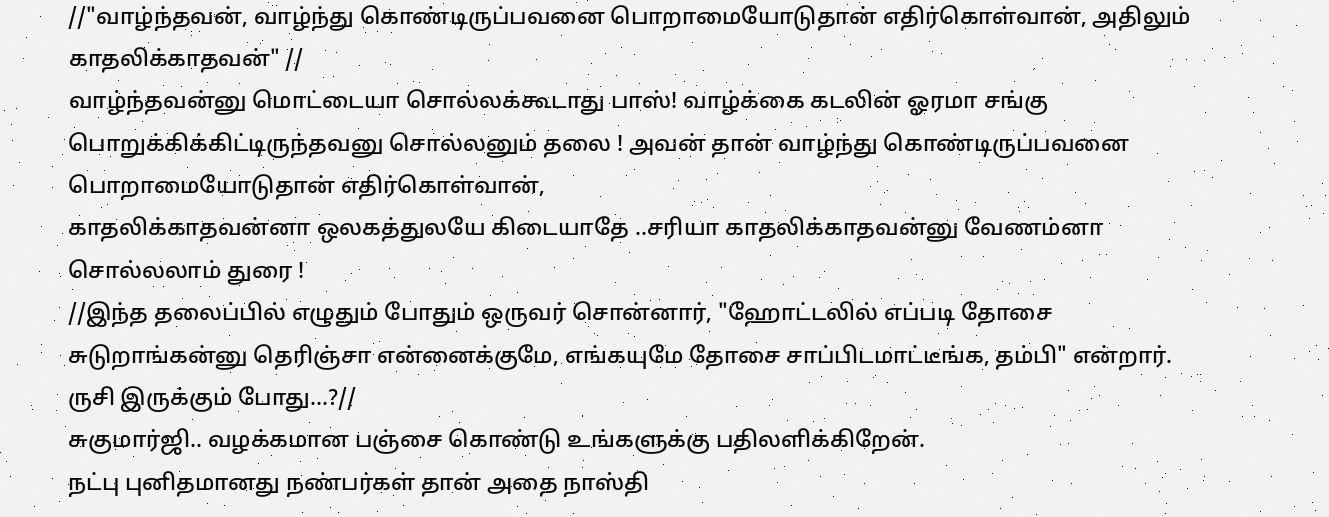//"வாழ்ந்தவன், வாழ்ந்து கொண்டிருப்பவனை பொறாமையோடுதான் எதிர்கொள்வான், அதிலும் காதலிக்காதவன்" //
வாழ்ந்தவன்னு மொட்டையா சொல்லக்கூடாது பாஸ்! வாழ்க்கை கடலின் ஓரமா சங்கு பொறுக்கிக்கிட்டிருந்தவனு சொல்லனும் தலை ! அவன் தான் வாழ்ந்து கொண்டிருப்பவனை பொறாமையோடுதான் எதிர்கொள்வான்,
காதலிக்காதவன்னா ஒலகத்துலயே கிடையாதே ..சரியா காதலிக்காதவன்னு வேணம்னா சொல்லலாம் துரை !
//இந்த தலைப்பில் எழுதும் போதும் ஒருவர் சொன்னார், "ஹோட்டலில் எப்படி தோசை சுடுறாங்கன்னு தெரிஞ்சா என்னைக்குமே, எங்கயுமே தோசை சாப்பிடமாட்டீங்க, தம்பி" என்றார்.
ருசி இருக்கும் போது...?//
சுகுமார்ஜி.. வழக்கமான பஞ்சை கொண்டு உங்களுக்கு பதிலளிக்கிறேன்.
நட்பு புனிதமானது நண்பர்கள் தான் அதை நாஸ்தி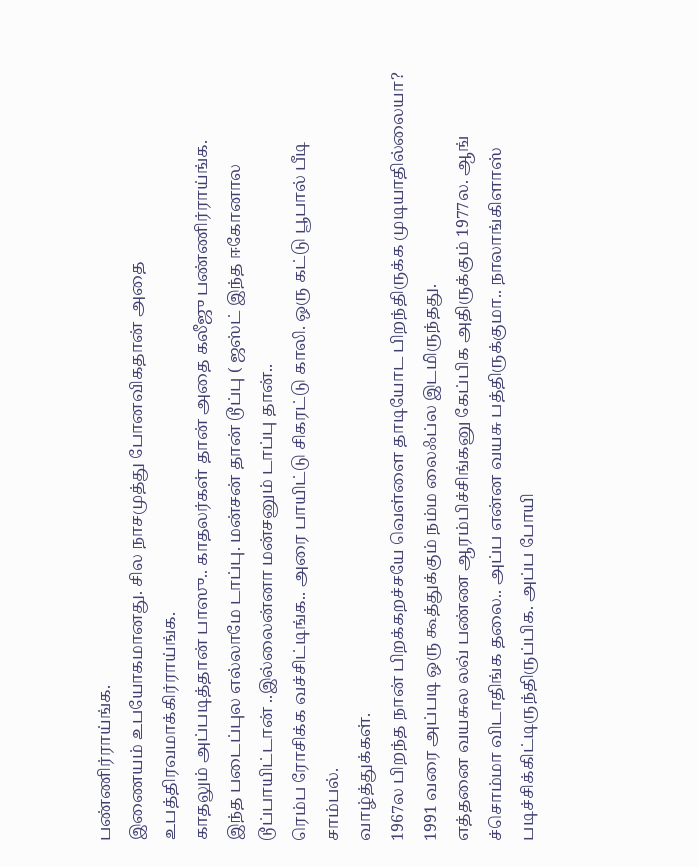பண்ணிர்ராய்ங்க.
இணையம் உபயோகமானது. சில நாசமுத்து போனவிகதான் அதை உபத்திரவமாக்கிர்ராய்ங்க.
காதலும் அப்படித்தான் பாஸு.. காதலர்கள் தான் அதை கலீஜு பண்ணிர்ராய்ங்க.
இந்த படைப்புல எல்லாமே டாப்பு. மன்சன் தான் டூப்பு ( ஜஸ்ட் இந்த ஈகோனால டூப்பாயிட்டான் ..இல்லைன்னா மன்சனும் டாப்பு தான்..
ரெம்ப ரோசிக்க வச்சிட்டிங்க.. அரை பாயிட்டு சிகரட்டு காலி. ஒரு கட்டு பூபால் பீடி சாம்பல்.
வாழ்த்துக்கள்.
1967ல பிறந்த நான் பிறக்கறச்சயே வெள்ளை தாடியோட பிறந்திருக்க முடியாதில்லையா? 1991 வரை அப்படி ஒரு கூத்துக்கும் நம்ம லைஃப்ல இடமிருந்தது.
எத்தனை வயசுல லவ் பண்ண ஆரம்பிச்சிங்கனு கேப்பிக அதிருக்கும் 1977ல. ஆங் ச்சொம்மா விடாதிங்க தலை.. அப்ப என்ன வயசு பத்திருக்குமா.. நாலாங்கிளாஸ் படிச்சிக்கிட்டிருந்திருப்பிக. அப்ப போயி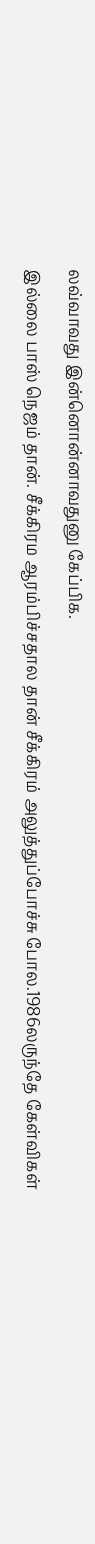லவ்வாவது இன்னொன்னாவதுனு கேப்பிக.
இல்லை பாஸ் நெஜம் தான். சீக்கிரம ஆரம்பிச்சதால தான் சீக்கிரம் அலுத்துப்போச்சு போல.1986லருந்தே கேள்விகள்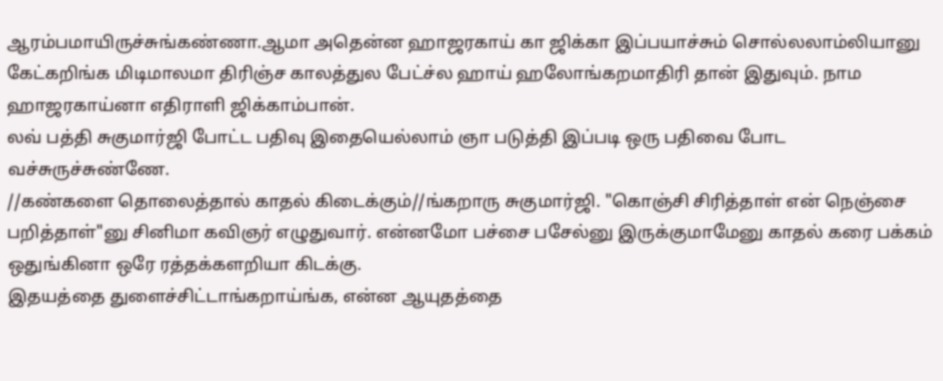ஆரம்பமாயிருச்சுங்கண்ணா.ஆமா அதென்ன ஹாஜரகாய் கா ஜிக்கா இப்பயாச்சும் சொல்லலாம்லியானு கேட்கறிங்க மிடிமாலமா திரிஞ்ச காலத்துல பேட்ச்ல ஹாய் ஹலோங்கறமாதிரி தான் இதுவும். நாம ஹாஜரகாய்னா எதிராளி ஜிக்காம்பான்.
லவ் பத்தி சுகுமார்ஜி போட்ட பதிவு இதையெல்லாம் ஞா படுத்தி இப்படி ஒரு பதிவை போட வச்சுருச்சுண்ணே.
//கண்களை தொலைத்தால் காதல் கிடைக்கும்//ங்கறாரு சுகுமார்ஜி. "கொஞ்சி சிரித்தாள் என் நெஞ்சை பறித்தாள்"னு சினிமா கவிஞர் எழுதுவார். என்னமோ பச்சை பசேல்னு இருக்குமாமேனு காதல் கரை பக்கம் ஒதுங்கினா ஒரே ரத்தக்களறியா கிடக்கு.
இதயத்தை துளைச்சிட்டாங்கறாய்ங்க, என்ன ஆயுதத்தை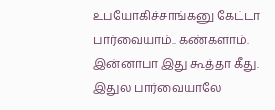உபயோகிச்சாங்கனு கேட்டா பார்வையாம்.. கண்களாம். இன்னாபா இது கூத்தா கீது.
இதுல பார்வையாலே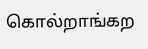கொல்றாங்கற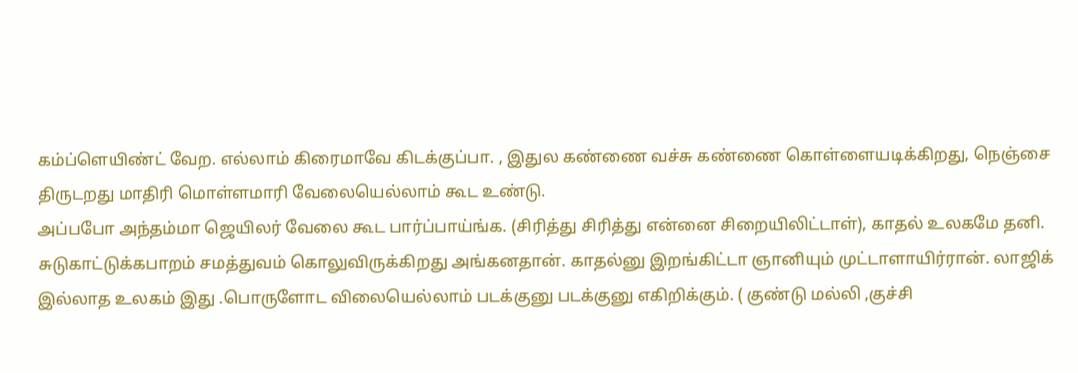கம்ப்ளெயிண்ட் வேற. எல்லாம் கிரைமாவே கிடக்குப்பா. , இதுல கண்ணை வச்சு கண்ணை கொள்ளையடிக்கிறது, நெஞ்சை திருடறது மாதிரி மொள்ளமாரி வேலையெல்லாம் கூட உண்டு.
அப்பபோ அந்தம்மா ஜெயிலர் வேலை கூட பார்ப்பாய்ங்க. (சிரித்து சிரித்து என்னை சிறையிலிட்டாள்), காதல் உலகமே தனி. சுடுகாட்டுக்கபாறம் சமத்துவம் கொலுவிருக்கிறது அங்கனதான். காதல்னு இறங்கிட்டா ஞானியும் முட்டாளாயிர்ரான். லாஜிக் இல்லாத உலகம் இது .பொருளோட விலையெல்லாம் படக்குனு படக்குனு எகிறிக்கும். ( குண்டு மல்லி ,குச்சி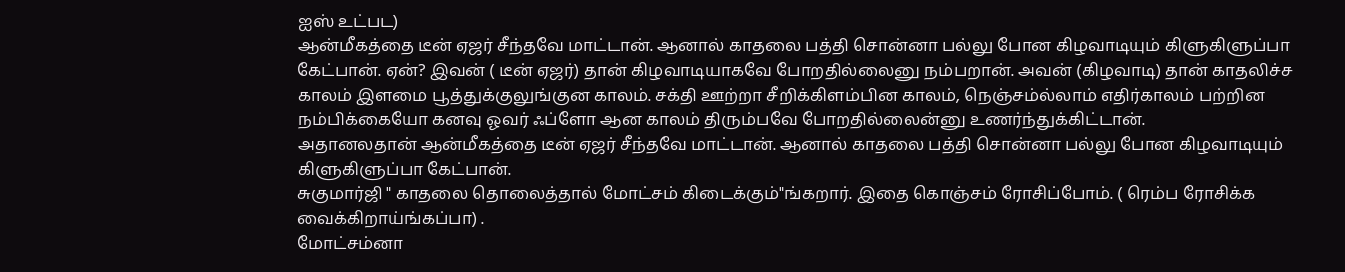ஐஸ் உட்பட)
ஆன்மீகத்தை டீன் ஏஜர் சீந்தவே மாட்டான். ஆனால் காதலை பத்தி சொன்னா பல்லு போன கிழவாடியும் கிளுகிளுப்பா கேட்பான். ஏன்? இவன் ( டீன் ஏஜர்) தான் கிழவாடியாகவே போறதில்லைனு நம்பறான். அவன் (கிழவாடி) தான் காதலிச்ச காலம் இளமை பூத்துக்குலுங்குன காலம். சக்தி ஊற்றா சீறிக்கிளம்பின காலம், நெஞ்சம்ல்லாம் எதிர்காலம் பற்றின நம்பிக்கையோ கனவு ஓவர் ஃப்ளோ ஆன காலம் திரும்பவே போறதில்லைன்னு உணர்ந்துக்கிட்டான்.
அதானலதான் ஆன்மீகத்தை டீன் ஏஜர் சீந்தவே மாட்டான். ஆனால் காதலை பத்தி சொன்னா பல்லு போன கிழவாடியும் கிளுகிளுப்பா கேட்பான்.
சுகுமார்ஜி " காதலை தொலைத்தால் மோட்சம் கிடைக்கும்"ங்கறார். இதை கொஞ்சம் ரோசிப்போம். ( ரெம்ப ரோசிக்க வைக்கிறாய்ங்கப்பா) .
மோட்சம்னா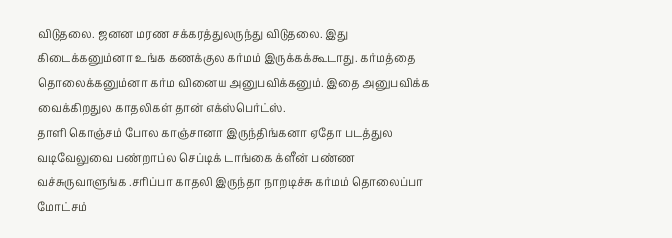விடுதலை. ஜனன மரண சக்கரத்துலருந்து விடுதலை. இது கிடைக்கனும்னா உங்க கணக்குல கர்மம் இருக்கக்கூடாது. கர்மத்தை தொலைக்கனும்னா கர்ம வினைய அனுபவிக்கனும். இதை அனுபவிக்க வைக்கிறதுல காதலிகள் தான் எக்ஸ்பெர்ட்ஸ்.
தாளி கொஞ்சம் போல காஞ்சானா இருந்திங்கனா ஏதோ படத்துல வடிவேலுவை பண்றாப்ல செப்டிக் டாங்கை க்ளீன் பண்ண வச்சுருவாளுங்க .சரிப்பா காதலி இருந்தா நாறடிச்சு கர்மம் தொலைப்பா மோட்சம்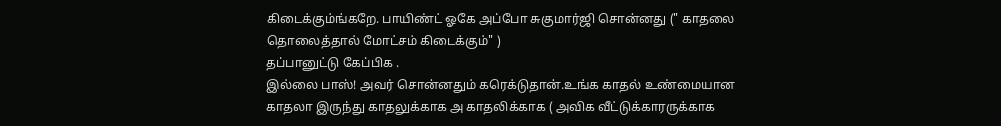கிடைக்கும்ங்கறே. பாயிண்ட் ஓகே அப்போ சுகுமார்ஜி சொன்னது (" காதலை தொலைத்தால் மோட்சம் கிடைக்கும்" )
தப்பானுட்டு கேப்பிக .
இல்லை பாஸ்! அவர் சொன்னதும் கரெக்டுதான்.உங்க காதல் உண்மையான காதலா இருந்து காதலுக்காக அ காதலிக்காக ( அவிக வீட்டுக்காரருக்காக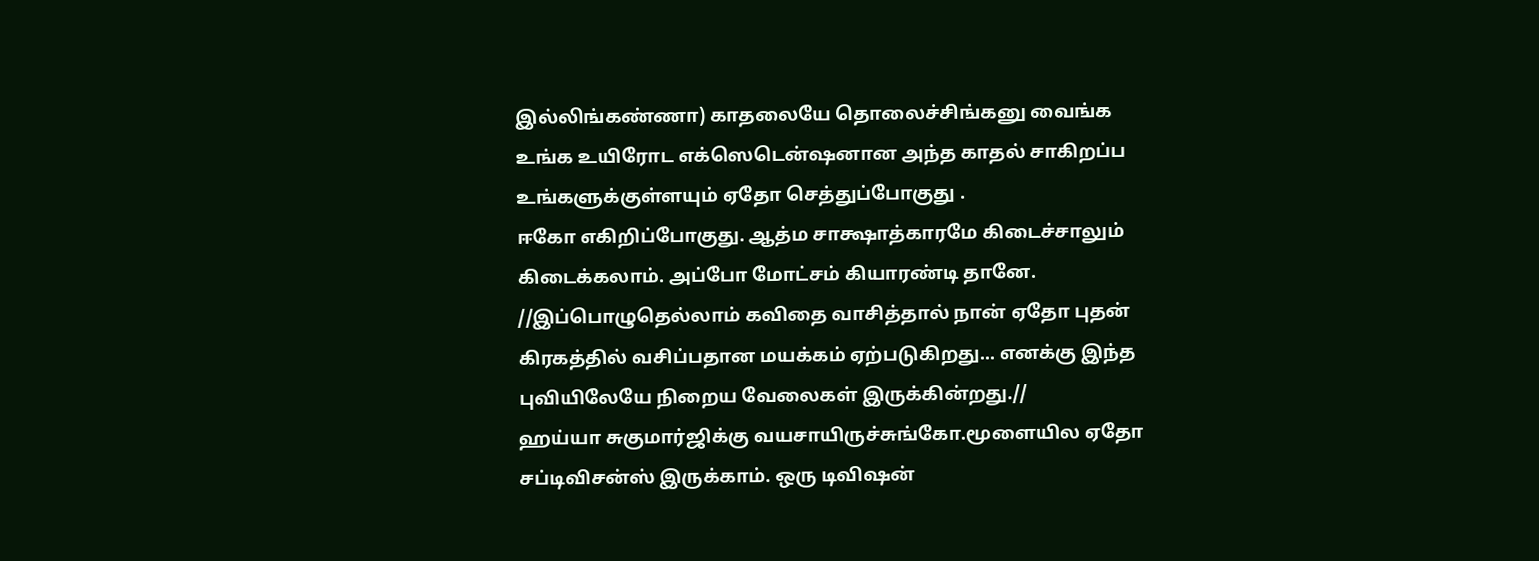இல்லிங்கண்ணா) காதலையே தொலைச்சிங்கனு வைங்க உங்க உயிரோட எக்ஸெடென்ஷனான அந்த காதல் சாகிறப்ப உங்களுக்குள்ளயும் ஏதோ செத்துப்போகுது .
ஈகோ எகிறிப்போகுது. ஆத்ம சாக்ஷாத்காரமே கிடைச்சாலும் கிடைக்கலாம். அப்போ மோட்சம் கியாரண்டி தானே.
//இப்பொழுதெல்லாம் கவிதை வாசித்தால் நான் ஏதோ புதன் கிரகத்தில் வசிப்பதான மயக்கம் ஏற்படுகிறது... எனக்கு இந்த புவியிலேயே நிறைய வேலைகள் இருக்கின்றது.//
ஹய்யா சுகுமார்ஜிக்கு வயசாயிருச்சுங்கோ.மூளையில ஏதோ சப்டிவிசன்ஸ் இருக்காம். ஒரு டிவிஷன்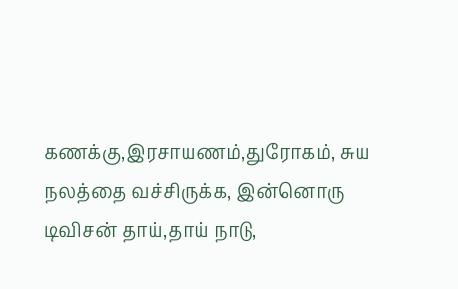கணக்கு,இரசாயணம்,துரோகம், சுய நலத்தை வச்சிருக்க, இன்னொரு டிவிசன் தாய்,தாய் நாடு,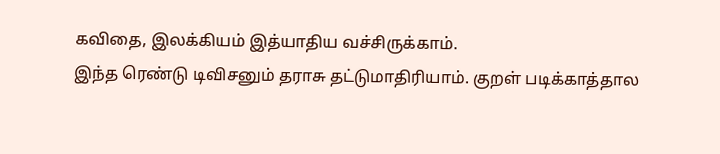கவிதை, இலக்கியம் இத்யாதிய வச்சிருக்காம்.
இந்த ரெண்டு டிவிசனும் தராசு தட்டுமாதிரியாம். குறள் படிக்காத்தால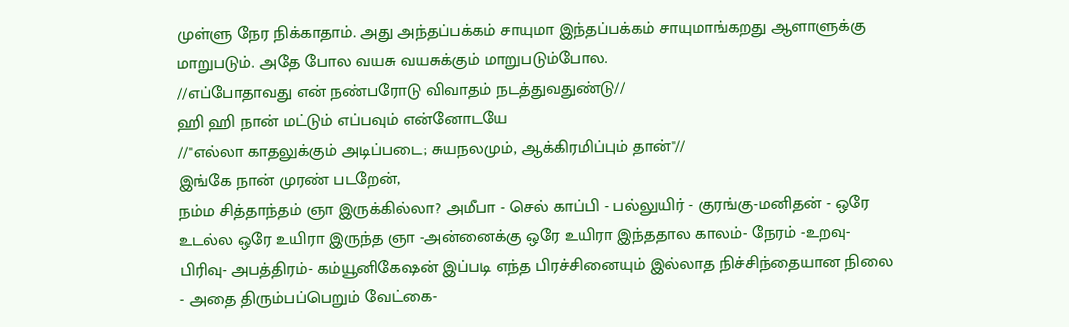முள்ளு நேர நிக்காதாம். அது அந்தப்பக்கம் சாயுமா இந்தப்பக்கம் சாயுமாங்கறது ஆளாளுக்கு மாறுபடும். அதே போல வயசு வயசுக்கும் மாறுபடும்போல.
//எப்போதாவது என் நண்பரோடு விவாதம் நடத்துவதுண்டு//
ஹி ஹி நான் மட்டும் எப்பவும் என்னோடயே
//"எல்லா காதலுக்கும் அடிப்படை; சுயநலமும், ஆக்கிரமிப்பும் தான்"//
இங்கே நான் முரண் படறேன்,
நம்ம சித்தாந்தம் ஞா இருக்கில்லா? அமீபா - செல் காப்பி - பல்லுயிர் - குரங்கு-மனிதன் - ஒரே உடல்ல ஒரே உயிரா இருந்த ஞா -அன்னைக்கு ஒரே உயிரா இந்ததால காலம்- நேரம் -உறவு-பிரிவு- அபத்திரம்- கம்யூனிகேஷன் இப்படி எந்த பிரச்சினையும் இல்லாத நிச்சிந்தையான நிலை - அதை திரும்பப்பெறும் வேட்கை-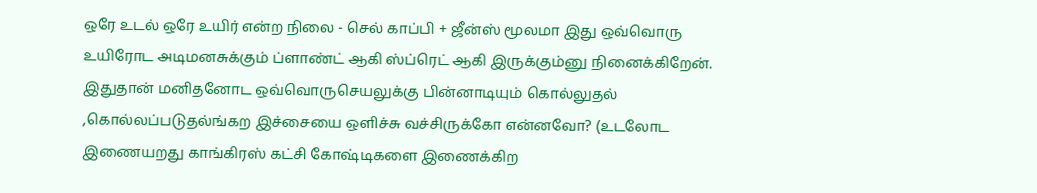ஒரே உடல் ஒரே உயிர் என்ற நிலை - செல் காப்பி + ஜீன்ஸ் மூலமா இது ஒவ்வொரு உயிரோட அடிமனசுக்கும் ப்ளாண்ட் ஆகி ஸ்ப்ரெட் ஆகி இருக்கும்னு நினைக்கிறேன்.
இதுதான் மனிதனோட ஒவ்வொருசெயலுக்கு பின்னாடியும் கொல்லுதல் ,கொல்லப்படுதல்ங்கற இச்சையை ஒளிச்சு வச்சிருக்கோ என்னவோ? (உடலோட இணையறது காங்கிரஸ் கட்சி கோஷ்டிகளை இணைக்கிற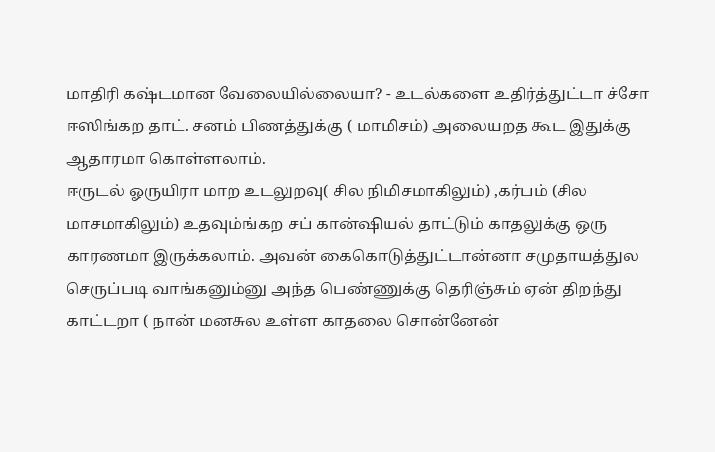மாதிரி கஷ்டமான வேலையில்லையா? - உடல்களை உதிர்த்துட்டா ச்சோ ஈஸிங்கற தாட். சனம் பிணத்துக்கு ( மாமிசம்) அலையறத கூட இதுக்கு ஆதாரமா கொள்ளலாம்.
ஈருடல் ஓருயிரா மாற உடலுறவு( சில நிமிசமாகிலும்) ,கர்பம் (சில மாசமாகிலும்) உதவும்ங்கற சப் கான்ஷியல் தாட்டும் காதலுக்கு ஒரு காரணமா இருக்கலாம். அவன் கைகொடுத்துட்டான்னா சமுதாயத்துல செருப்படி வாங்கனும்னு அந்த பெண்ணுக்கு தெரிஞ்சும் ஏன் திறந்து காட்டறா ( நான் மனசுல உள்ள காதலை சொன்னேன்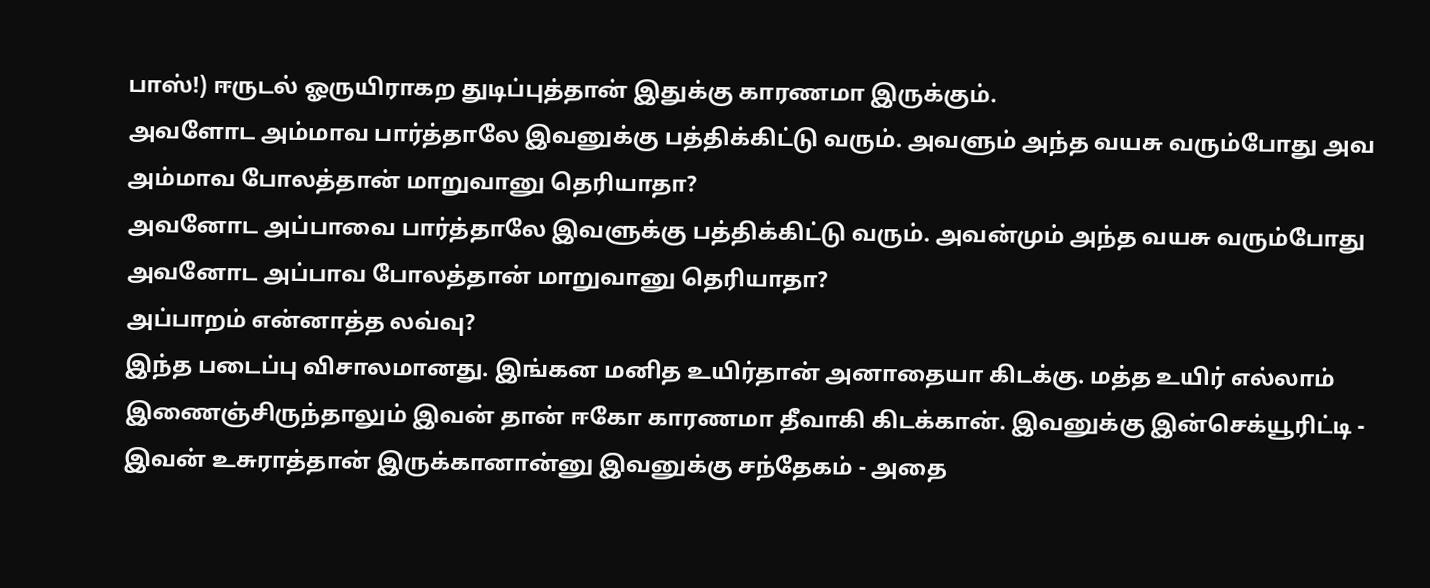பாஸ்!) ஈருடல் ஓருயிராகற துடிப்புத்தான் இதுக்கு காரணமா இருக்கும்.
அவளோட அம்மாவ பார்த்தாலே இவனுக்கு பத்திக்கிட்டு வரும். அவளும் அந்த வயசு வரும்போது அவ அம்மாவ போலத்தான் மாறுவானு தெரியாதா?
அவனோட அப்பாவை பார்த்தாலே இவளுக்கு பத்திக்கிட்டு வரும். அவன்மும் அந்த வயசு வரும்போது அவனோட அப்பாவ போலத்தான் மாறுவானு தெரியாதா?
அப்பாறம் என்னாத்த லவ்வு?
இந்த படைப்பு விசாலமானது. இங்கன மனித உயிர்தான் அனாதையா கிடக்கு. மத்த உயிர் எல்லாம் இணைஞ்சிருந்தாலும் இவன் தான் ஈகோ காரணமா தீவாகி கிடக்கான். இவனுக்கு இன்செக்யூரிட்டி - இவன் உசுராத்தான் இருக்கானான்னு இவனுக்கு சந்தேகம் - அதை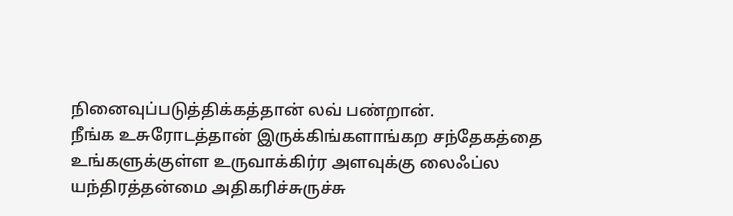நினைவுப்படுத்திக்கத்தான் லவ் பண்றான்.
நீங்க உசுரோடத்தான் இருக்கிங்களாங்கற சந்தேகத்தை உங்களுக்குள்ள உருவாக்கிர்ர அளவுக்கு லைஃப்ல யந்திரத்தன்மை அதிகரிச்சுருச்சு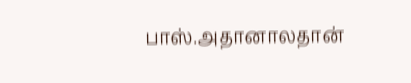பாஸ்.அதானாலதான்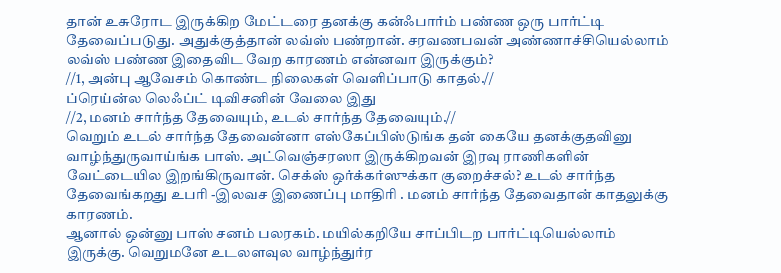தான் உசுரோட இருக்கிற மேட்டரை தனக்கு கன்ஃபார்ம் பண்ண ஒரு பார்ட்டி தேவைப்படுது. அதுக்குத்தான் லவ்ஸ் பண்றான். சரவணபவன் அண்ணாச்சியெல்லாம் லவ்ஸ் பண்ண இதைவிட வேற காரணம் என்னவா இருக்கும்?
//1, அன்பு ஆவேசம் கொண்ட நிலைகள் வெளிப்பாடு காதல்.//
ப்ரெய்ன்ல லெஃப்ட் டிவிசனின் வேலை இது
//2, மனம் சார்ந்த தேவையும், உடல் சார்ந்த தேவையும்.//
வெறும் உடல் சார்ந்த தேவைன்னா எஸ்கேப்பிஸ்டுங்க தன் கையே தனக்குதவினு வாழ்ந்துருவாய்ங்க பாஸ். அட்வெஞ்சரஸா இருக்கிறவன் இரவு ராணிகளின் வேட்டையில இறங்கிருவான். செக்ஸ் ஒர்க்கர்ஸுக்கா குறைச்சல்? உடல் சார்ந்த தேவைங்கறது உபரி -இலவச இணைப்பு மாதிரி . மனம் சார்ந்த தேவைதான் காதலுக்கு காரணம்.
ஆனால் ஒன்னு பாஸ் சனம் பலரகம். மயில்கறியே சாப்பிடற பார்ட்டியெல்லாம் இருக்கு. வெறுமனே உடலளவுல வாழ்ந்துர்ர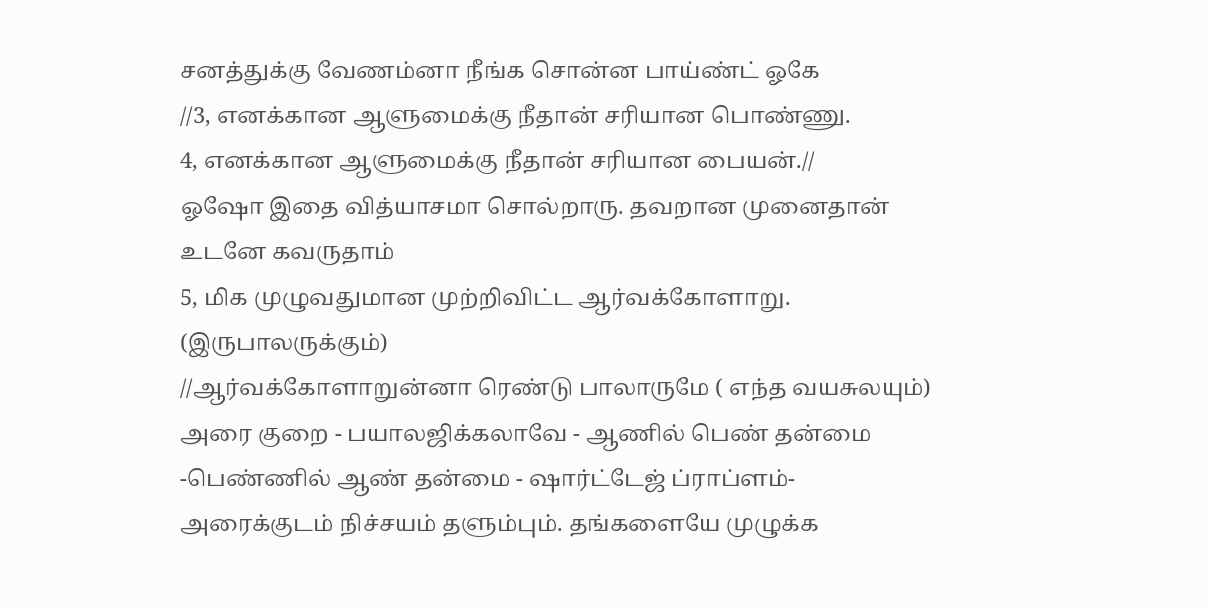சனத்துக்கு வேணம்னா நீங்க சொன்ன பாய்ண்ட் ஓகே
//3, எனக்கான ஆளுமைக்கு நீதான் சரியான பொண்ணு.
4, எனக்கான ஆளுமைக்கு நீதான் சரியான பையன்.//
ஓஷோ இதை வித்யாசமா சொல்றாரு. தவறான முனைதான் உடனே கவருதாம்
5, மிக முழுவதுமான முற்றிவிட்ட ஆர்வக்கோளாறு. (இருபாலருக்கும்)
//ஆர்வக்கோளாறுன்னா ரெண்டு பாலாருமே ( எந்த வயசுலயும்) அரை குறை - பயாலஜிக்கலாவே - ஆணில் பெண் தன்மை -பெண்ணில் ஆண் தன்மை - ஷார்ட்டேஜ் ப்ராப்ளம்- அரைக்குடம் நிச்சயம் தளும்பும். தங்களையே முழுக்க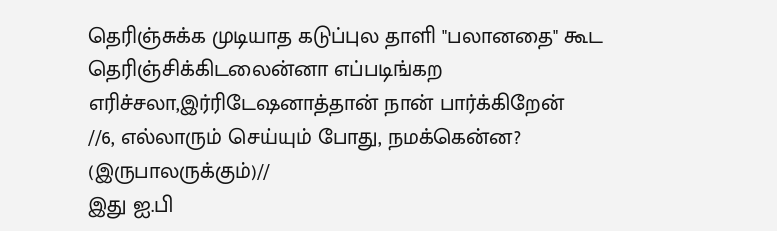தெரிஞ்சுக்க முடியாத கடுப்புல தாளி "பலானதை" கூட தெரிஞ்சிக்கிடலைன்னா எப்படிங்கற எரிச்சலா,இர்ரிடேஷனாத்தான் நான் பார்க்கிறேன்
//6, எல்லாரும் செய்யும் போது, நமக்கென்ன? (இருபாலருக்கும்)//
இது ஐ.பி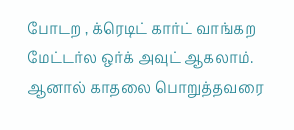போடற , க்ரெடிட் கார்ட் வாங்கற மேட்டர்ல ஒர்க் அவுட் ஆகலாம். ஆனால் காதலை பொறுத்தவரை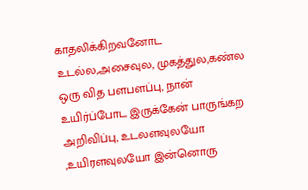காதலிக்கிறவனோட உடல்ல,அசைவுல, முகத்துல,கண்ல ஒரு வித பளபளப்பு, நான் உயிர்ப்போட இருக்கேன் பாருங்கற அறிவிப்பு, உடலளவுலயோ ,உயிரளவுலயோ இன்னொரு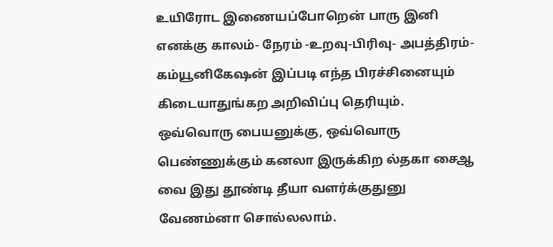உயிரோட இணையப்போறென் பாரு இனி எனக்கு காலம்- நேரம் -உறவு-பிரிவு- அபத்திரம்- கம்யூனிகேஷன் இப்படி எந்த பிரச்சினையும் கிடையாதுங்கற அறிவிப்பு தெரியும். ஒவ்வொரு பையனுக்கு, ஒவ்வொரு பெண்ணுக்கும் கனலா இருக்கிற ல்தகா சைஆ வை இது தூண்டி தீயா வளர்க்குதுனு வேணம்னா சொல்லலாம்.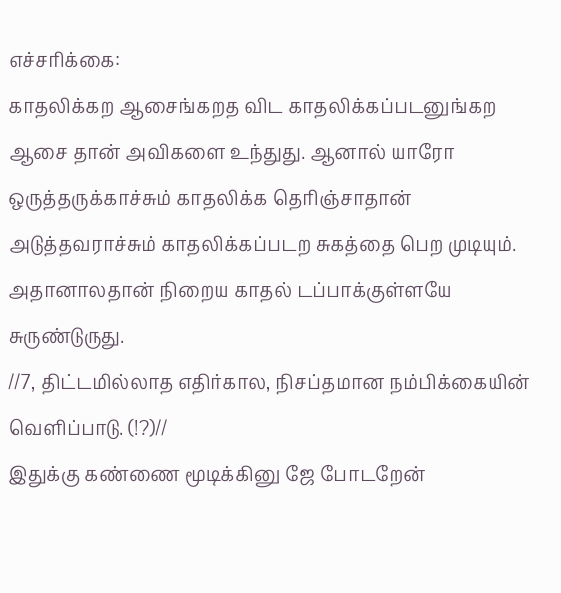எச்சரிக்கை:
காதலிக்கற ஆசைங்கறத விட காதலிக்கப்படனுங்கற ஆசை தான் அவிகளை உந்துது. ஆனால் யாரோ ஒருத்தருக்காச்சும் காதலிக்க தெரிஞ்சாதான் அடுத்தவராச்சும் காதலிக்கப்படற சுகத்தை பெற முடியும். அதானாலதான் நிறைய காதல் டப்பாக்குள்ளயே சுருண்டுருது.
//7, திட்டமில்லாத எதிர்கால, நிசப்தமான நம்பிக்கையின் வெளிப்பாடு. (!?)//
இதுக்கு கண்ணை மூடிக்கினு ஜே போடறேன்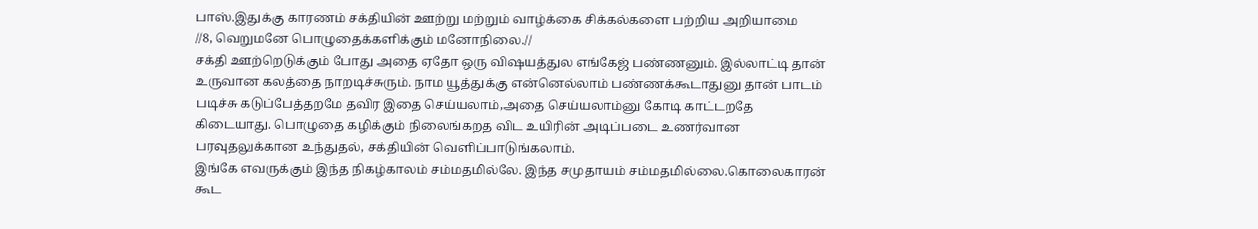பாஸ்.இதுக்கு காரணம் சக்தியின் ஊற்று மற்றும் வாழ்க்கை சிக்கல்களை பற்றிய அறியாமை
//8, வெறுமனே பொழுதைக்களிக்கும் மனோநிலை.//
சக்தி ஊற்றெடுக்கும் போது அதை ஏதோ ஒரு விஷயத்துல எங்கேஜ் பண்ணனும். இல்லாட்டி தான் உருவான கலத்தை நாறடிச்சுரும். நாம யூத்துக்கு என்னெல்லாம் பண்ணக்கூடாதுனு தான் பாடம் படிச்சு கடுப்பேத்தறமே தவிர இதை செய்யலாம்,அதை செய்யலாம்னு கோடி காட்டறதே கிடையாது. பொழுதை கழிக்கும் நிலைங்கறத விட உயிரின் அடிப்படை உணர்வான பரவுதலுக்கான உந்துதல், சக்தியின் வெளிப்பாடுங்கலாம்.
இங்கே எவருக்கும் இந்த நிகழ்காலம் சம்மதமில்லே. இந்த சமுதாயம் சம்மதமில்லை.கொலைகாரன் கூட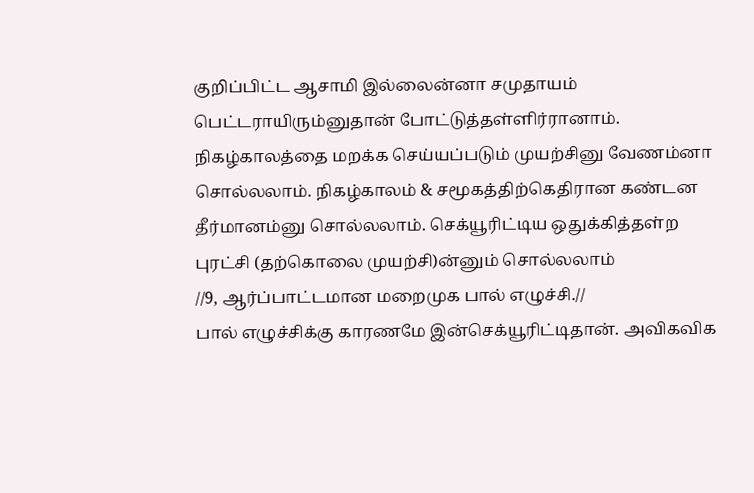குறிப்பிட்ட ஆசாமி இல்லைன்னா சமுதாயம் பெட்டராயிரும்னுதான் போட்டுத்தள்ளிர்ரானாம்.
நிகழ்காலத்தை மறக்க செய்யப்படும் முயற்சினு வேணம்னா சொல்லலாம். நிகழ்காலம் & சமூகத்திற்கெதிரான கண்டன தீர்மானம்னு சொல்லலாம். செக்யூரிட்டிய ஒதுக்கித்தள்ற புரட்சி (தற்கொலை முயற்சி)ன்னும் சொல்லலாம்
//9, ஆர்ப்பாட்டமான மறைமுக பால் எழுச்சி.//
பால் எழுச்சிக்கு காரணமே இன்செக்யூரிட்டிதான். அவிகவிக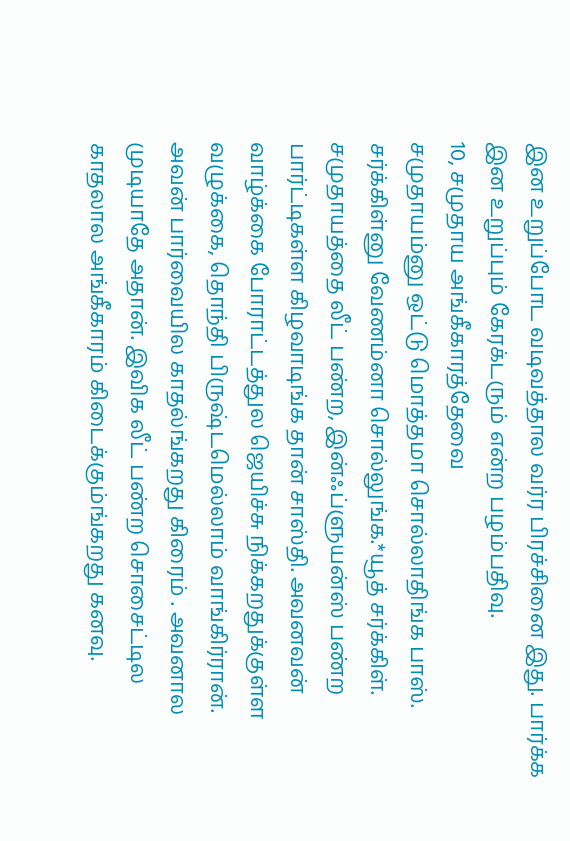இன உறுப்போட வடிவத்தால வர்ர பிரச்சினை இது. பார்க்க இன உறுப்பும் கேரக்டரும் என்ற பழம்பதிவு.
10, சமுதாய அங்கீகாரத்தேவை
சமுதாயம்னு ஒட்டு மொத்தமா சொல்லாதிங்க பாஸ். சர்க்கிள்னு வேணம்னா சொல்லுங்க.*யூத் சர்க்கிள். சமுதாயத்தை லீட் பண்ற, இன்ஃப்ளுயன்ஸ் பண்ற பார்ட்டிகள்ள கிழவாடிங்க தான் சாஸ்தி. அவனவன் வாழ்க்கை போராட்டத்துல ஜெயிச்சு நிக்கறதுக்குள்ள வழுக்கை, தொந்தி பிருஷ்டமெல்லாம் வாங்கிர்ரான். அவன் பார்வையில காதல்ங்கறது கிரைம் . அவனால முடியாதே அதான். இவிக லீட் பண்ற சொசைட்டில காதலால அங்கீகாரம் கிடைக்கும்ங்கறது கனவு.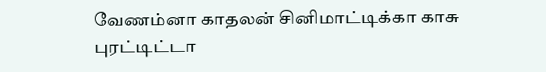வேணம்னா காதலன் சினிமாட்டிக்கா காசு புரட்டிட்டா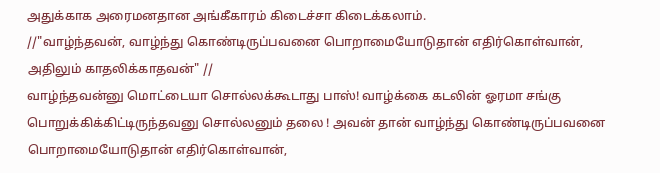அதுக்காக அரைமனதான அங்கீகாரம் கிடைச்சா கிடைக்கலாம்.
//"வாழ்ந்தவன், வாழ்ந்து கொண்டிருப்பவனை பொறாமையோடுதான் எதிர்கொள்வான், அதிலும் காதலிக்காதவன்" //
வாழ்ந்தவன்னு மொட்டையா சொல்லக்கூடாது பாஸ்! வாழ்க்கை கடலின் ஓரமா சங்கு பொறுக்கிக்கிட்டிருந்தவனு சொல்லனும் தலை ! அவன் தான் வாழ்ந்து கொண்டிருப்பவனை பொறாமையோடுதான் எதிர்கொள்வான்,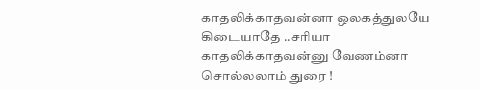காதலிக்காதவன்னா ஒலகத்துலயே கிடையாதே ..சரியா காதலிக்காதவன்னு வேணம்னா சொல்லலாம் துரை !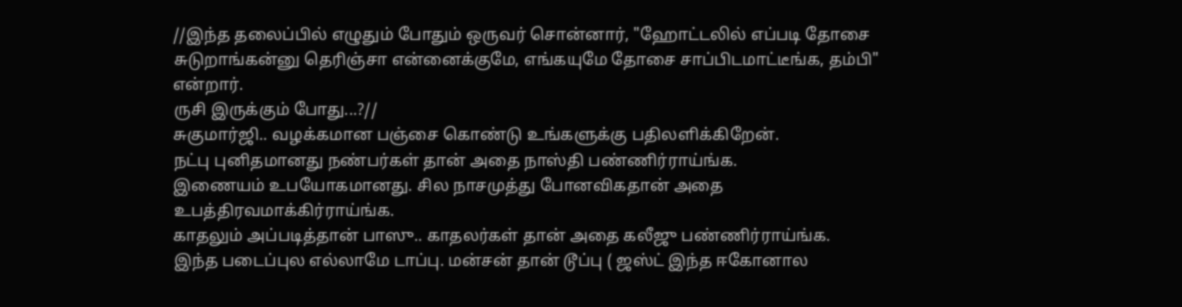//இந்த தலைப்பில் எழுதும் போதும் ஒருவர் சொன்னார், "ஹோட்டலில் எப்படி தோசை சுடுறாங்கன்னு தெரிஞ்சா என்னைக்குமே, எங்கயுமே தோசை சாப்பிடமாட்டீங்க, தம்பி" என்றார்.
ருசி இருக்கும் போது...?//
சுகுமார்ஜி.. வழக்கமான பஞ்சை கொண்டு உங்களுக்கு பதிலளிக்கிறேன்.
நட்பு புனிதமானது நண்பர்கள் தான் அதை நாஸ்தி பண்ணிர்ராய்ங்க.
இணையம் உபயோகமானது. சில நாசமுத்து போனவிகதான் அதை உபத்திரவமாக்கிர்ராய்ங்க.
காதலும் அப்படித்தான் பாஸு.. காதலர்கள் தான் அதை கலீஜு பண்ணிர்ராய்ங்க.
இந்த படைப்புல எல்லாமே டாப்பு. மன்சன் தான் டூப்பு ( ஜஸ்ட் இந்த ஈகோனால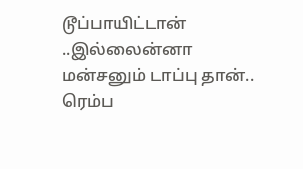டூப்பாயிட்டான் ..இல்லைன்னா மன்சனும் டாப்பு தான்..
ரெம்ப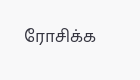ரோசிக்க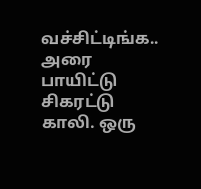வச்சிட்டிங்க.. அரை பாயிட்டு சிகரட்டு காலி. ஒரு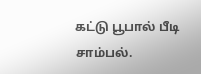கட்டு பூபால் பீடி சாம்பல்.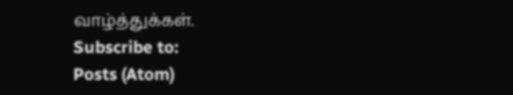வாழ்த்துக்கள்.
Subscribe to:
Posts (Atom)